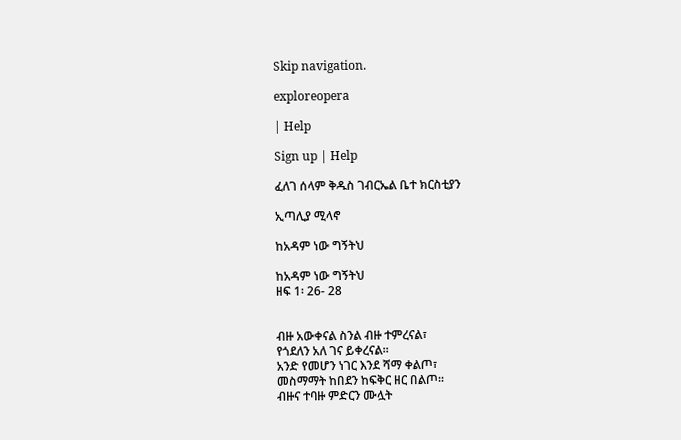Skip navigation.

exploreopera

| Help

Sign up | Help

ፈለገ ሰላም ቅዱስ ገብርኤል ቤተ ክርስቲያን

ኢጣሊያ ሚላኖ

ከአዳም ነው ግኝትህ

ከአዳም ነው ግኝትህ
ዘፍ 1፡ 26- 28


ብዙ አውቀናል ስንል ብዙ ተምረናል፣
የጎደለን አለ ገና ይቀረናል፡፡
አንድ የመሆን ነገር እንደ ሻማ ቀልጦ፣
መስማማት ከበደን ከፍቅር ዘር በልጦ፡፡
ብዙና ተባዙ ምድርን ሙሏት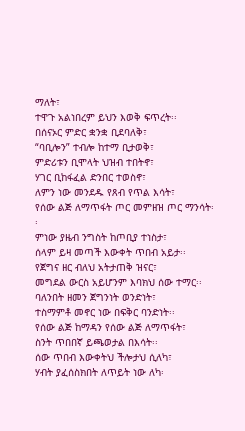ማለት፣
ተዋጉ አልነበረም ይህን እወቅ ፍጥረት፡፡
በሰናኦር ምድር ቋንቋ ቢደባለቅ፣
“ባቢሎን” ተብሎ ከተማ ቢታወቅ፣
ምድሪቱን ቢሞላት ህዝብ ተበትኖ፣
ሃገር ቢከፋፈል ድንበር ተወስኖ፣
ለምን ነው መንደዱ የጸብ የጥል እሳት፣
የሰው ልጅ ለማጥፋት ጦር መምዘዝ ጦር ማንሳት፡፡
ምነው ያዜብ ንግስት ከጦቢያ ተነስታ፣
ሰላም ይዛ መጣች እውቀት ጥበብ አይታ፡፡
የጀግና ዘር ብለህ አትታጠቅ ዝናር፣
መግደል ውርስ አይሆንም እባክህ ሰው ተማር፡፡
ባለንበት ዘመን ጀግንነት ወንድነት፣
ተስማምቶ መኖር ነው በፍቅር ባንድነት፡፡
የሰው ልጅ ከማዳን የሰው ልጅ ለማጥፋት፣
ስንት ጥበበኛ ይጫወታል በእሳት፡፡
ሰው ጥበብ እውቀትህ ችሎታህ ሲለካ፣
ሃብት ያፈሰስክበት ለጥይት ነው ለካ፡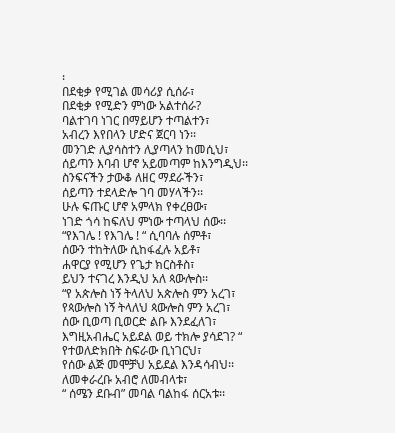፡
በደቂቃ የሚገል መሳሪያ ሲሰራ፣
በደቂቃ የሚድን ምነው አልተሰራ?
ባልተገባ ነገር በማይሆን ተጣልተን፣
አብረን እየበላን ሆድና ጀርባ ነን፡፡
መንገድ ሊያሳስተን ሊያጣላን ከመሲህ፣
ሰይጣን እባብ ሆኖ አይመጣም ከእንግዲህ፡፡
ስንፍናችን ታውቆ ለዘር ማደራችን፣
ሰይጣን ተደላድሎ ገባ መሃላችን፡፡
ሁሉ ፍጡር ሆኖ አምላክ የቀረፀው፣
ነገድ ጎሳ ከፍለህ ምነው ተጣላህ ሰው፡፡
“የእገሌ ! የእገሌ ! “ ሲባባሉ ሰምቶ፣
ሰውን ተከትለው ሲከፋፈሉ አይቶ፣
ሐዋርያ የሚሆን የጌታ ክርስቶስ፣
ይህን ተናገረ እንዲህ አለ ጳውሎስ፡፡
“የ አጵሎስ ነኝ ትላለህ አጵሎስ ምን አረገ፣
የጳውሎስ ነኝ ትላለህ ጳውሎስ ምን አረገ፣
ሰው ቢወጣ ቢወርድ ልቡ እንደፈለገ፣
እግዚአብሔር አይደል ወይ ተክሎ ያሳደገ? “
የተወለድክበት ስፍራው ቢነገርህ፣
የሰው ልጅ መሞቻህ አይደል እንዳሳብህ፡፡
ለመቀራረቡ አብሮ ለመብላቱ፣
“ ሰሜን ደቡብ” መባል ባልከፋ ሰርአቱ፡፡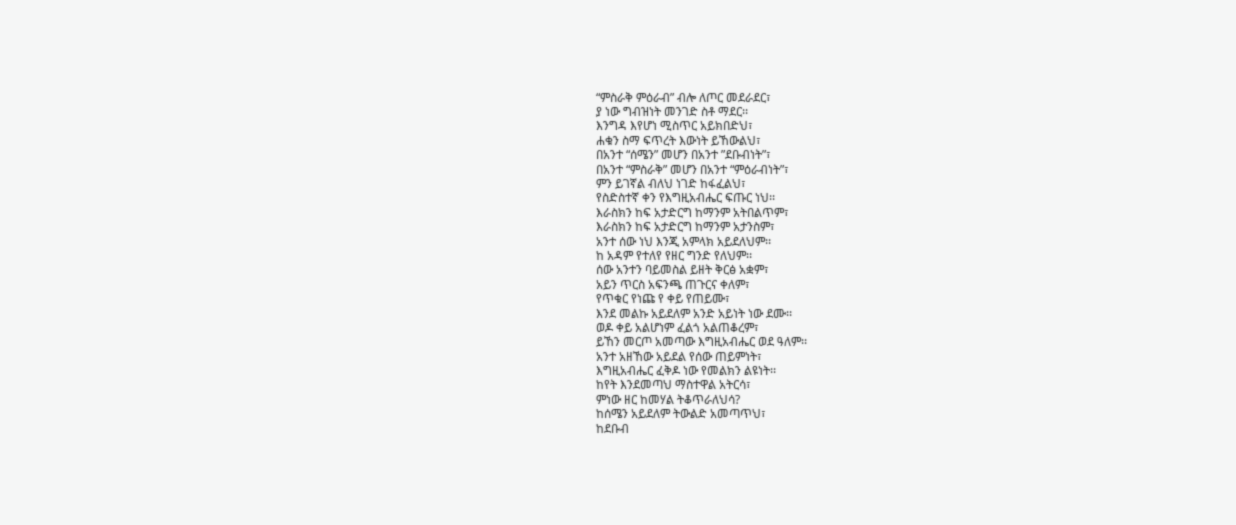“ምስራቅ ምዕራብ” ብሎ ለጦር መደራደር፣
ያ ነው ግብዝነት መንገድ ስቶ ማደር፡፡
እንግዳ እየሆነ ሚስጥር አይክበድህ፣
ሐቁን ስማ ፍጥረት እውነት ይኸውልህ፣
በአንተ “ሰሜን” መሆን በአንተ ”ደቡብነት”፣
በአንተ “ምስራቅ” መሆን በአንተ “ምዕራብነት”፣
ምን ይገኛል ብለህ ነገድ ከፋፈልህ፣
የስድስተኛ ቀን የእግዚአብሔር ፍጡር ነህ፡፡
እራስክን ከፍ አታድርግ ከማንም አትበልጥም፣
እራስክን ከፍ አታድርግ ከማንም አታንስም፣
አንተ ሰው ነህ እንጂ አምላክ አይደለህም፡፡
ከ አዳም የተለየ የዘር ግንድ የለህም፡፡
ሰው አንተን ባይመስል ይዘት ቅርፅ አቋም፣
አይን ጥርስ አፍንጫ ጠጉርና ቀለም፣
የጥቁር የነጩ የ ቀይ የጠይሙ፣
እንደ መልኩ አይደለም አንድ አይነት ነው ደሙ፡፡
ወዶ ቀይ አልሆነም ፈልጎ አልጠቆረም፣
ይኸን መርጦ አመጣው እግዚአብሔር ወደ ዓለም፡፡
አንተ አዘኸው አይደል የሰው ጠይምነት፣
እግዚአብሔር ፈቅዶ ነው የመልክን ልዩነት፡፡
ከየት እንደመጣህ ማስተዋል አትርሳ፣
ምነው ዘር ከመሃል ትቆጥራለህሳ?
ከሰሜን አይደለም ትውልድ አመጣጥህ፣
ከደቡብ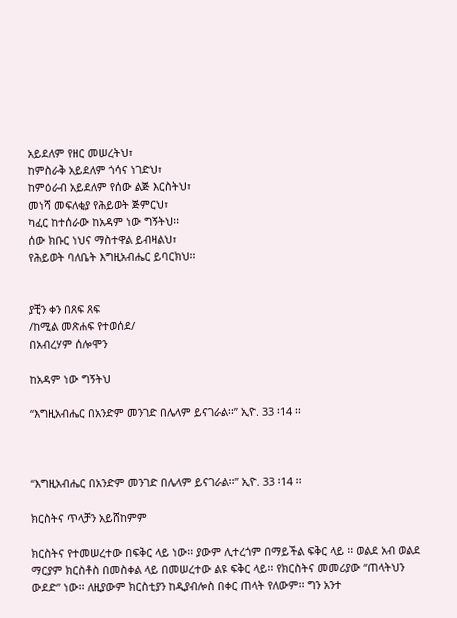አይደለም የዘር መሠረትህ፣
ከምስራቅ አይደለም ጎሳና ነገድህ፣
ከምዕራብ አይደለም የሰው ልጅ እርስትህ፣
መነሻ መፍለቂያ የሕይወት ጅምርህ፣
ካፈር ከተሰራው ከአዳም ነው ግኝትህ፡፡
ሰው ክቡር ነህና ማስተዋል ይብዛልህ፣
የሕይወት ባለቤት እግዚአብሔር ይባርክህ፡፡


ያቺን ቀን በጸፍ ጸፍ
/ከሚል መጽሐፍ የተወሰደ/
በአብረሃም ሰሎሞን

ከአዳም ነው ግኝትህ

“እግዚአብሔር በአንድም መንገድ በሌላም ይናገራል፡፡” ኢዮ. 33 ፡14 ፡፡



“እግዚአብሔር በአንድም መንገድ በሌላም ይናገራል፡፡” ኢዮ. 33 ፡14 ፡፡

ክርስትና ጥላቻን አይሸከምም

ክርስትና የተመሠረተው በፍቅር ላይ ነው፡፡ ያውም ሊተረጎም በማይችል ፍቅር ላይ ፡፡ ወልደ አብ ወልደ ማርያም ክርስቶስ በመስቀል ላይ በመሠረተው ልዩ ፍቅር ላይ፡፡ የክርስትና መመሪያው “ጠላትህን ውደድ” ነው፡፡ ለዚያውም ክርስቲያን ከዲያብሎስ በቀር ጠላት የለውም፡፡ ግን አንተ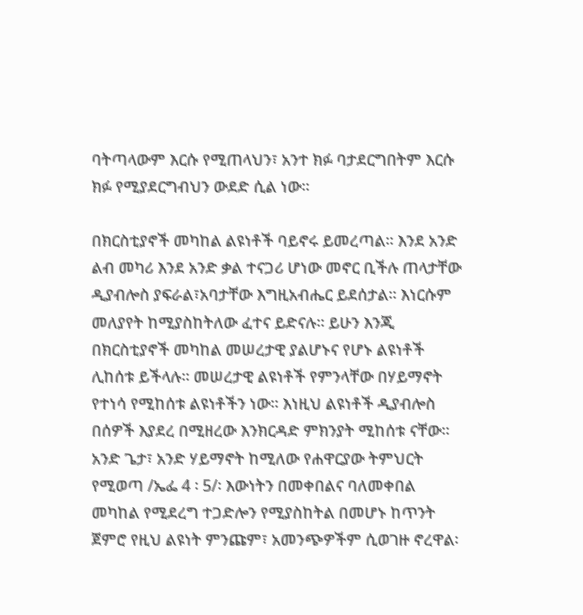ባትጣላውም እርሱ የሚጠላህን፣ አንተ ክፉ ባታደርግበትም እርሱ ክፉ የሚያደርግብህን ውደድ ሲል ነው፡፡

በክርስቲያኖች መካከል ልዩነቶች ባይኖሩ ይመረጣል፡፡ እንደ አንድ ልብ መካሪ እንደ አንድ ቃል ተናጋሪ ሆነው መኖር ቢችሉ ጠላታቸው ዲያብሎስ ያፍራል፣አባታቸው እግዚአብሔር ይደሰታል፡፡ እነርሱም መለያየት ከሚያስከትለው ፈተና ይድናሉ፡፡ ይሁን እንጂ በክርስቲያኖች መካከል መሠረታዊ ያልሆኑና የሆኑ ልዩነቶች ሊከሰቱ ይችላሉ፡፡ መሠረታዊ ልዩነቶች የምንላቸው በሃይማኖት የተነሳ የሚከሰቱ ልዩነቶችን ነው፡፡ እነዚህ ልዩነቶች ዲያብሎስ በሰዎች እያደረ በሚዘረው እንክርዳድ ምክንያት ሚከሰቱ ናቸው፡፡ አንድ ጌታ፣ አንድ ሃይማኖት ከሚለው የሐዋርያው ትምህርት የሚወጣ /ኤፌ 4 ፡ 5/፡ እውነትን በመቀበልና ባለመቀበል መካከል የሚደረግ ተጋድሎን የሚያስከትል በመሆኑ ከጥንት ጀምሮ የዚህ ልዩነት ምንጩም፣ አመንጭዎችም ሲወገዙ ኖረዋል፡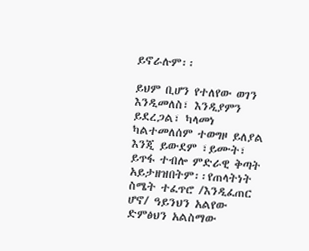ይኖራሉም፡፡

ይህም ቢሆን የተለየው ወገን እንዲመለስ፣ እንዲያምን ይደረጋል፣ ካላመነ ካልተመለሰም ተወግዞ ይለያል እንጂ ይውደም ፣ይሙት፣ ይጥፋ ተብሎ ምድራዊ ቅጣት አይታዘዝበትም፡፡የጠላትነት ስሜት ተፈጥሮ /እንዲፈጠር ሆኖ/ ዓይንህን አልየው ድምፅህን አልስማው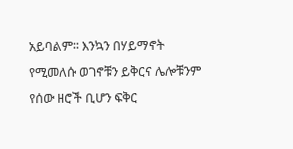አይባልም፡፡ እንኳን በሃይማኖት የሚመለሱ ወገኖቹን ይቅርና ሌሎቹንም የሰው ዘሮች ቢሆን ፍቅር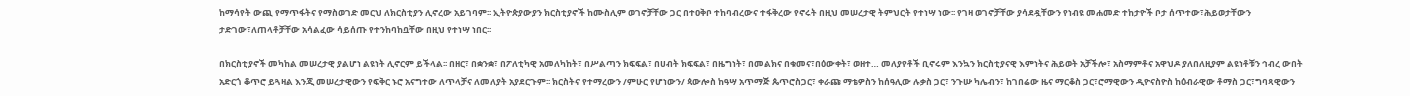ከማሳየት ውጪ የማጥፋትና የማስወገድ መርህ ለክርስቲያን ሊኖረው አይገባም፡፡ ኢትዮጵያውያን ክርስቲያኖች ከሙስሊም ወገኖቻቸው ጋር በተዐቅቦ ተከባብረውና ተፋቅረው የኖሩት በዚህ መሠረታዊ ትምህርት የተነሣ ነው፡፡ የገዛ ወገኖቻቸው ያሳደዷቸውን የነብዩ መሐመድ ተከታዮች ቦታ ሰጥተው፣ሕይወታቸውን ታድገው፣ለጠላቶቻቸው አሳልፈው ሳይሰጡ የተንከባከቧቸው በዚህ የተነሣ ነበር፡፡

በክርስቲያኖች መካከል መሠረታዊ ያልሆነ ልዩነት ሊኖርም ይችላል፡፡ በዘር፣ በቋንቋ፣ በፖለቲካዊ አመለካከት፣ በሥልጣን ክፍፍል፣ በሀብት ክፍፍል፣ በዜግነት፣ በመልክና በቁመና፣በዕውቀት፣ ወዘተ… መለያየቶች ቢኖሩም እንኳን ክርስቲያናዊ እምነትና ሕይወት አቻችሎ፣ አስማምቶና አዋህዶ ያለበለዚያም ልዩነቶቹን ኅብረ ውበት አድርጎ ቆጥሮ ይጓዛል እንጂ መሠረታዊውን የፍቅር ኑሮ አናግተው ለጥላቻና ለመለያት አያደርጉም፡፡ ክርስትና የተማረውን /ምሁር የሆነውን/ ጳውሎስ ከዓሣ አጥማጅ ጴጥሮስጋር፣ ቀራጩ ማቴዎስን ከሰዓሊው ሉቃስ ጋር፣ ንጉሡ ካሌብን፣ ከገበሬው ዜና ማርቆስ ጋር፣ሮማዊውን ዲዮናስዮስ ከዕብራዊው ቶማስ ጋር፣ግባጻዊውን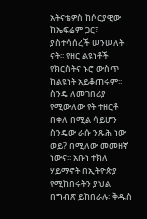አትናቴዎስ ከሶርያዊው ከኤፍሬም ጋር፣ ያስተሳሰረች ሠንሠለት ናት፡፡ የዘር ልዩነቶች የክርስትና ኑሮ ውስጥ ከልዩነት አይቆጠሩም፡፡ ስንዴ ለመገበሪያ የሚውለው የት ተዘርቶ በቀለ በሚል ሳይሆን ስንዴው ራሱ ንጹሕ ነው ወይ? በሚለው መመዘኛ ነውና፡፡ አቡነ ተክለ ሃይማኖት በኢትዮጵያ የሚከበሩትን ያህል በግብጽ ይከበራሉ፡ ቅዱስ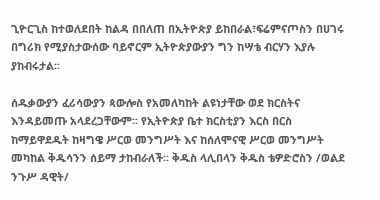ጊዮርጊስ ከተወለደበት ከልዳ በበለጠ በኢትዮጵያ ይከበራል፣ፍሬምናጦስን በሀገሩ በግሪክ የሚያስታውሰው ባይኖርም ኢትዮጵያውያን ግን ከሣቴ ብርሃን እያሉ ያከብሩታል፡፡

ሰዱቃውያን ፈሪሳውያን ጳውሎስ የአመለካከት ልዩነታቸው ወደ ክርስትና እንዳይመጡ አላደረጋቸውም፡፡ የኢትዮጵያ ቤተ ክርስቲያን እርስ በርስ ከማይዋደዱት ከዛግዌ ሥርወ መንግሥት እና ከሰለሞናዊ ሥርወ መንግሥት መካከል ቅዱሳንን ሰይማ ታከብራለች፡፡ ቅዱስ ላሊበላን ቅዱስ ቴዎድሮስን /ወልደ ንጉሥ ዳዊት/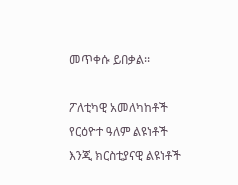መጥቀሱ ይበቃል፡፡

ፖለቲካዊ አመለካከቶች የርዕዮተ ዓለም ልዩነቶች እንጂ ክርስቲያናዊ ልዩነቶች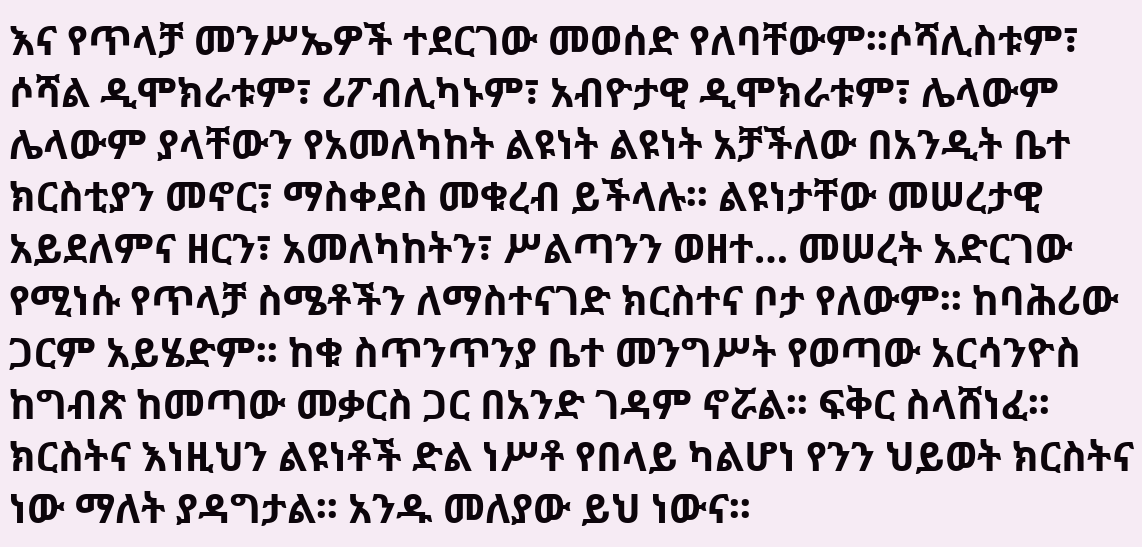እና የጥላቻ መንሥኤዎች ተደርገው መወሰድ የለባቸውም፡፡ሶሻሊስቱም፣ ሶሻል ዲሞክራቱም፣ ሪፖብሊካኑም፣ አብዮታዊ ዲሞክራቱም፣ ሌላውም ሌላውም ያላቸውን የአመለካከት ልዩነት ልዩነት አቻችለው በአንዲት ቤተ ክርስቲያን መኖር፣ ማስቀደስ መቁረብ ይችላሉ፡፡ ልዩነታቸው መሠረታዊ አይደለምና ዘርን፣ አመለካከትን፣ ሥልጣንን ወዘተ… መሠረት አድርገው የሚነሱ የጥላቻ ስሜቶችን ለማስተናገድ ክርስተና ቦታ የለውም፡፡ ከባሕሪው ጋርም አይሄድም፡፡ ከቁ ስጥንጥንያ ቤተ መንግሥት የወጣው አርሳንዮስ ከግብጽ ከመጣው መቃርስ ጋር በአንድ ገዳም ኖሯል፡፡ ፍቅር ስላሸነፈ፡፡ ክርስትና እነዚህን ልዩነቶች ድል ነሥቶ የበላይ ካልሆነ የንን ህይወት ክርስትና ነው ማለት ያዳግታል፡፡ አንዱ መለያው ይህ ነውና፡፡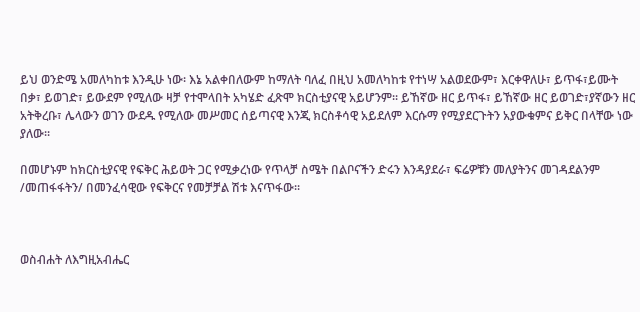ይህ ወንድሜ አመለካከቱ እንዲሁ ነው፡ እኔ አልቀበለውም ከማለት ባለፈ በዚህ አመለካከቱ የተነሣ አልወደውም፣ እርቀዋለሁ፣ ይጥፋ፣ይሙት በቃ፣ ይወገድ፣ ይውደም የሚለው ዛቻ የተሞላበት አካሄድ ፈጽሞ ክርስቲያናዊ አይሆንም፡፡ ይኸኛው ዘር ይጥፋ፣ ይኸኛው ዘር ይወገድ፣ያኛውን ዘር አትቅረቡ፣ ሌላውን ወገን ውደዱ የሚለው መሥመር ሰይጣናዊ እንጂ ክርስቶሳዊ አይደለም እርሱማ የሚያደርጉትን አያውቁምና ይቅር በላቸው ነው ያለው፡፡

በመሆኑም ከክርስቲያናዊ የፍቅር ሕይወት ጋር የሚቃረነው የጥላቻ ስሜት በልቦናችን ድሩን እንዳያደራ፣ ፍሬዎቹን መለያትንና መገዳደልንም /መጠፋፋትን/ በመንፈሳዊው የፍቅርና የመቻቻል ሽቱ እናጥፋው፡፡



ወስብሐት ለእግዚአብሔር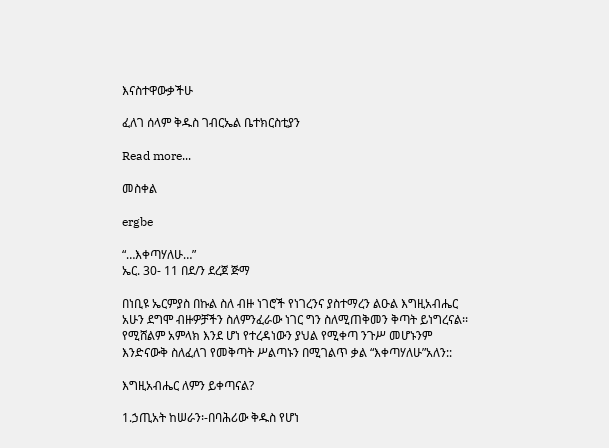እናስተዋውቃችሁ

ፈለገ ሰላም ቅዱስ ገብርኤል ቤተክርስቲያን

Read more...

መስቀል

ergbe

“…እቀጣሃለሁ…”
ኤር. 30- 11 በደ/ን ደረጀ ጅማ

በነቢዩ ኤርምያስ በኩል ስለ ብዙ ነገሮች የነገረንና ያስተማረን ልዑል እግዚአብሔር አሁን ደግሞ ብዙዎቻችን ስለምንፈራው ነገር ግን ስለሚጠቅመን ቅጣት ይነግረናል፡፡ የሚሸልም አምላክ እንደ ሆነ የተረዳነውን ያህል የሚቀጣ ንጉሥ መሆኑንም እንድናውቅ ስለፈለገ የመቅጣት ሥልጣኑን በሚገልጥ ቃል “እቀጣሃለሁ”አለን::

እግዚአብሔር ለምን ይቀጣናል?

1.ኃጢአት ከሠራን፡-በባሕሪው ቅዱስ የሆነ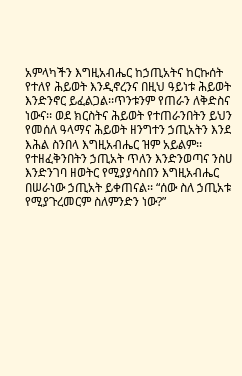አምላካችን እግዚአብሔር ከኃጢአትና ከርኩሰት የተለየ ሕይወት እንዲኖረንና በዚህ ዓይነቱ ሕይወት እንድንኖር ይፈልጋል፡፡ጥንቱንም የጠራን ለቅድስና ነውና፡፡ ወደ ክርስትና ሕይወት የተጠራንበትን ይህን የመሰለ ዓላማና ሕይወት ዘንግተን ኃጢአትን እንደ እሕል ስንበላ እግዚአብሔር ዝም አይልም፡፡ የተዘፈቅንበትን ኃጢአት ጥለን እንድንወጣና ንስሀ እንድንገባ ዘወትር የሚያያሳስበን እግዚአብሔር በሠራነው ኃጢአት ይቀጠናል፡፡ “ሰው ስለ ኃጢአቱ የሚያጉረመርም ስለምንድን ነው?”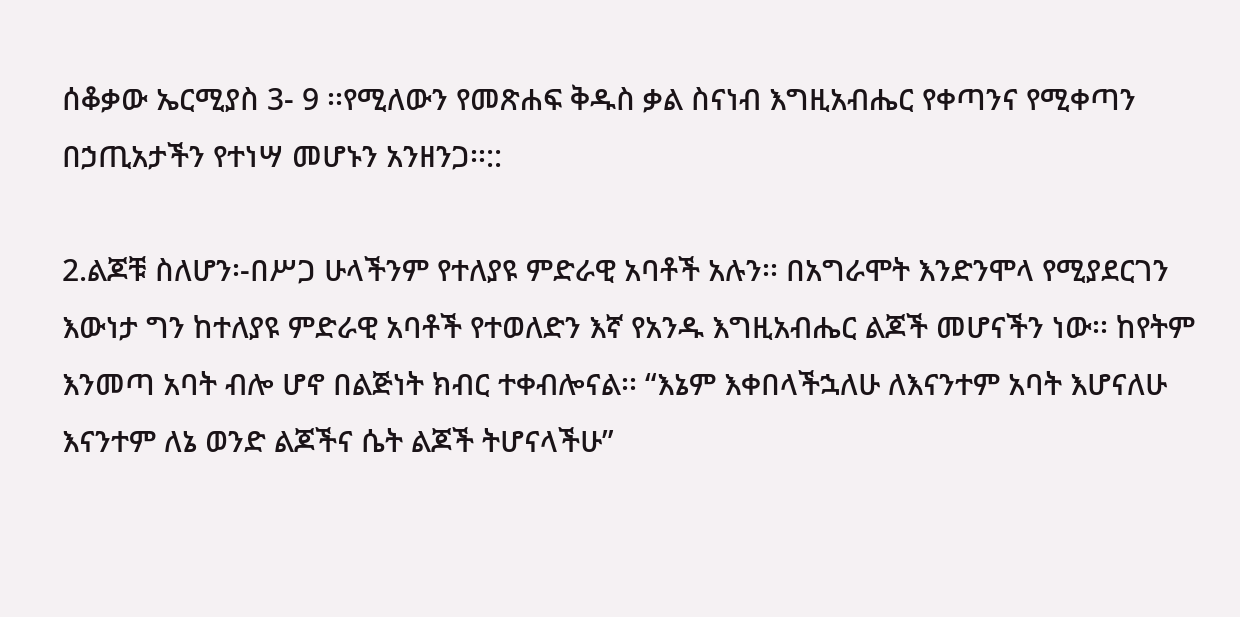ሰቆቃው ኤርሚያስ 3- 9 ፡፡የሚለውን የመጽሐፍ ቅዱስ ቃል ስናነብ እግዚአብሔር የቀጣንና የሚቀጣን በኃጢአታችን የተነሣ መሆኑን አንዘንጋ፡፡::

2.ልጆቹ ስለሆን፡-በሥጋ ሁላችንም የተለያዩ ምድራዊ አባቶች አሉን፡፡ በአግራሞት እንድንሞላ የሚያደርገን እውነታ ግን ከተለያዩ ምድራዊ አባቶች የተወለድን እኛ የአንዱ እግዚአብሔር ልጆች መሆናችን ነው፡፡ ከየትም እንመጣ አባት ብሎ ሆኖ በልጅነት ክብር ተቀብሎናል፡፡ “እኔም እቀበላችኋለሁ ለእናንተም አባት እሆናለሁ እናንተም ለኔ ወንድ ልጆችና ሴት ልጆች ትሆናላችሁ”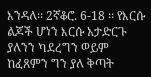እንዳለ፡፡ 2ኛቆሮ. 6-18 ፡፡ የእርሱ ልጆች ሆነን እርሱ አታድርጉ ያለንን ካደረግን ወይም ከፈጸምን ግን ያለ ቅጣት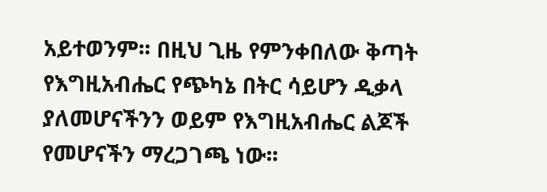አይተወንም፡፡ በዚህ ጊዜ የምንቀበለው ቅጣት የእግዚአብሔር የጭካኔ በትር ሳይሆን ዲቃላ ያለመሆናችንን ወይም የእግዚአብሔር ልጆች የመሆናችን ማረጋገጫ ነው፡፡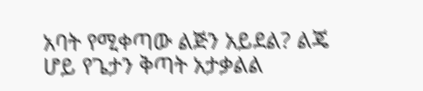አባት የሚቀጣው ልጅን አይደል? ልጄ ሆይ የጌታን ቅጣት አታቃልል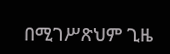በሚገሥጽህም ጊዜ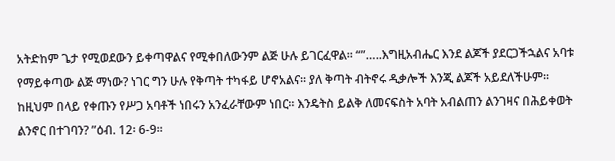አትድከም ጌታ የሚወደውን ይቀጣዋልና የሚቀበለውንም ልጅ ሁሉ ይገርፈዋል፡፡ “”…..እግዚአብሔር እንደ ልጆች ያደርጋችኋልና አባቱ የማይቀጣው ልጅ ማነው? ነገር ግን ሁሉ የቅጣት ተካፋይ ሆኖአልና፡፡ ያለ ቅጣት ብትኖሩ ዲቃሎች እንጂ ልጆች አይደለችሁም፡፡ ከዚህም በላይ የቀጡን የሥጋ አባቶች ነበሩን አንፈራቸውም ነበር፡፡ እንዴትስ ይልቅ ለመናፍስት አባት አብልጠን ልንገዛና በሕይቀወት ልንኖር በተገባን? ”ዕብ. 12፡ 6-9፡፡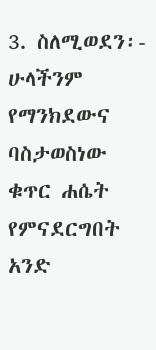3. ስለሚወደን፡- ሁላችንም የማንክደውና ባስታወስነው ቁጥር ሐሴት የምናደርግበት አንድ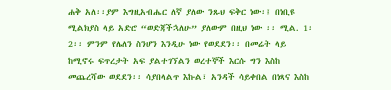ሐቅ አለ፡፡ያም እግዚአብሔር ለኛ ያለው ንጹህ ፍቅር ነው፡፤ በነቢዩ ሚልክያስ ላይ አድሮ “ወድጃችኋለሁ” ያለውም በዚህ ነው ፡፡ ሚል. 1፡ 2፡፡ ምንም የሌለን ስንሆን እንዲሁ ነው የወደደን፡፡ በመሬት ላይ ከሚኖሩ ፍጥረታት አፍ ያልተገኘልን ወረተኞች እርሱ ግን እስከ መጨረሻው ወደደን፡፡ ሳያበላልጥ እኩል፣ አንዳች ሳይቀበል በነጻና እስከ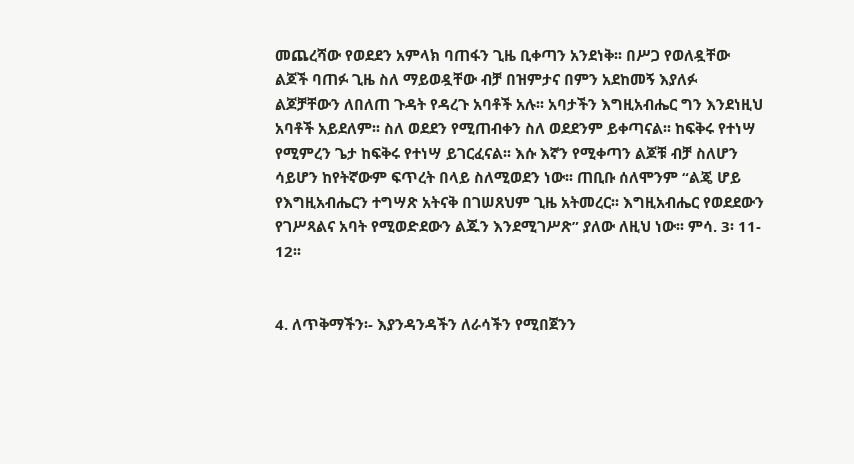መጨረሻው የወደደን አምላክ ባጠፋን ጊዜ ቢቀጣን አንደነቅ፡፡ በሥጋ የወለዷቸው ልጆች ባጠፉ ጊዜ ስለ ማይወዷቸው ብቻ በዝምታና በምን አደከመኝ እያለፉ ልጆቻቸውን ለበለጠ ጉዳት የዳረጉ አባቶች አሉ፡፡ አባታችን እግዚአብሔር ግን እንደነዚህ አባቶች አይደለም፡፡ ስለ ወደደን የሚጠብቀን ስለ ወደደንም ይቀጣናል፡፡ ከፍቅሩ የተነሣ የሚምረን ጌታ ከፍቅሩ የተነሣ ይገርፈናል፡፡ እሱ እኛን የሚቀጣን ልጆቹ ብቻ ስለሆን ሳይሆን ከየትኛውም ፍጥረት በላይ ስለሚወደን ነው፡፡ ጠቢቡ ሰለሞንም “ልጄ ሆይ የእግዚአብሔርን ተግሣጽ አትናቅ በገሠጸህም ጊዜ አትመረር፡፡ እግዚአብሔር የወደደውን የገሥጻልና አባት የሚወድደውን ልጁን እንደሚገሥጽ” ያለው ለዚህ ነው፡፡ ምሳ. 3፡ 11- 12፡፡


4. ለጥቅማችን፡- እያንዳንዳችን ለራሳችን የሚበጀንን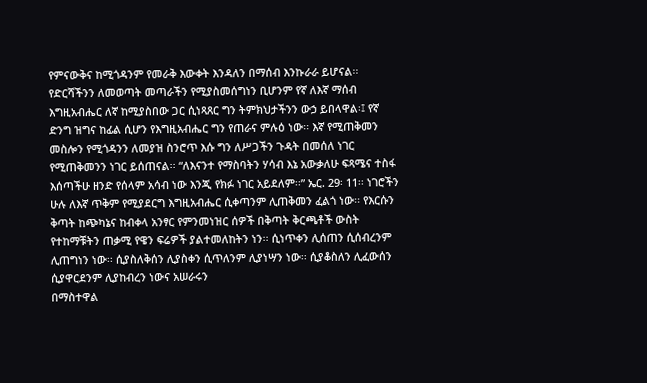የምናውቅና ከሚጎዳንም የመራቅ እውቀት እንዳለን በማሰብ እንኩራራ ይሆናል፡፡ የድርሻችንን ለመወጣት መጣራችን የሚያስመሰግነን ቢሆንም የኛ ለእኛ ማሰብ እግዚአብሔር ለኛ ከሚያስበው ጋር ሲነጻጸር ግን ትምክህታችንን ውኃ ይበላዋል፡፤ የኛ ድንግ ዝግና ከፊል ሲሆን የእግዚአብሔር ግን የጠራና ምሉዕ ነው፡፡ እኛ የሚጠቅመን መስሎን የሚጎዳንን ለመያዝ ስንሮጥ እሱ ግን ለሥጋችን ጉዳት በመሰለ ነገር የሚጠቅመንን ነገር ይሰጠናል፡፡ “ለእናንተ የማስባትን ሃሳብ እኔ አውቃለሁ ፍጻሜና ተስፋ እሰጣችሁ ዘንድ የሰላም አሳብ ነው እንጂ የክፉ ነገር አይደለም፡፡” ኤር. 29፡ 11፡፡ ነገሮችን ሁሉ ለእኛ ጥቅም የሚያደርግ እግዚአብሔር ሲቀጣንም ሊጠቅመን ፈልጎ ነው፡፡ የእርሱን ቅጣት ከጭካኔና ከብቀላ አንፃር የምንመነዝር ሰዎች በቅጣት ቅርጫቶች ውስት የተከማቹትን ጠቃሚ የዌን ፍሬዎች ያልተመለከትን ነን፡፡ ሲነጥቀን ሊሰጠን ሲሰብረንም ሊጠግነን ነው፡፡ ሲያስለቅሰን ሊያስቀን ሲጥለንም ሊያነሣን ነው፡፡ ሲያቆስለን ሊፈውሰን ሲያዋርደንም ሊያከብረን ነውና አሠራሩን
በማስተዋል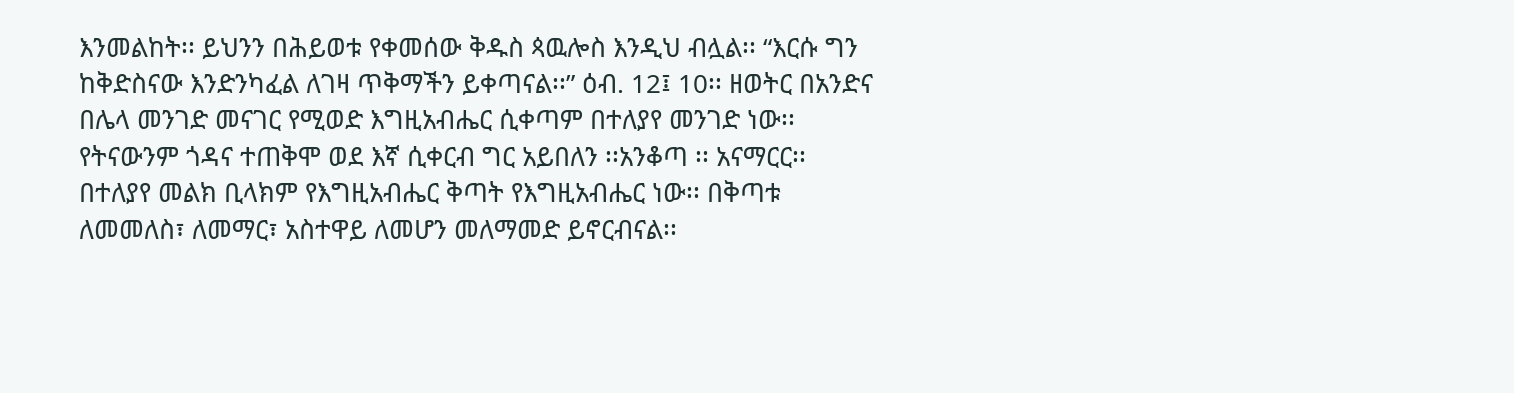እንመልከት፡፡ ይህንን በሕይወቱ የቀመሰው ቅዱስ ጳዉሎስ እንዲህ ብሏል፡፡ “እርሱ ግን ከቅድስናው እንድንካፈል ለገዛ ጥቅማችን ይቀጣናል፡፡” ዕብ. 12፤ 10፡፡ ዘወትር በአንድና በሌላ መንገድ መናገር የሚወድ እግዚአብሔር ሲቀጣም በተለያየ መንገድ ነው፡፡ የትናውንም ጎዳና ተጠቅሞ ወደ እኛ ሲቀርብ ግር አይበለን ፡፡አንቆጣ ፡፡ አናማርር፡፡ በተለያየ መልክ ቢላክም የእግዚአብሔር ቅጣት የእግዚአብሔር ነው፡፡ በቅጣቱ ለመመለስ፣ ለመማር፣ አስተዋይ ለመሆን መለማመድ ይኖርብናል፡፡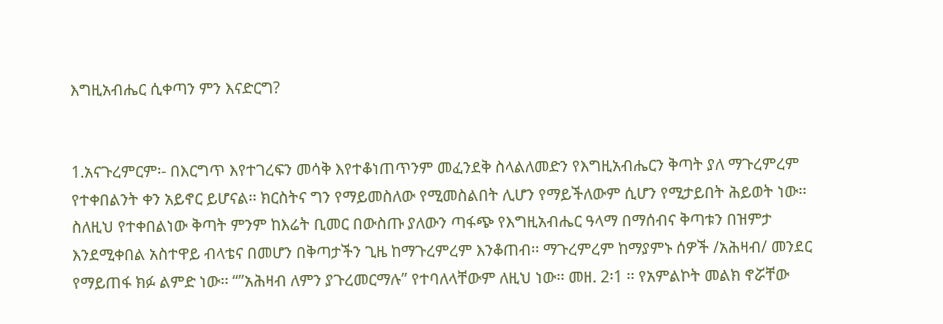እግዚአብሔር ሲቀጣን ምን እናድርግ?


1.አናጉረምርም፡- በእርግጥ እየተገረፍን መሳቅ እየተቆነጠጥንም መፈንደቅ ስላልለመድን የእግዚአብሔርን ቅጣት ያለ ማጉረምረም የተቀበልንት ቀን አይኖር ይሆናል፡፡ ክርስትና ግን የማይመስለው የሚመስልበት ሊሆን የማይችለውም ሲሆን የሚታይበት ሕይወት ነው፡፡ ስለዚህ የተቀበልነው ቅጣት ምንም ከእሬት ቢመር በውስጡ ያለውን ጣፋጭ የእግዚአብሔር ዓላማ በማሰብና ቅጣቱን በዝምታ እንደሚቀበል አስተዋይ ብላቴና በመሆን በቅጣታችን ጊዜ ከማጉረምረም እንቆጠብ፡፡ ማጉረምረም ከማያምኑ ሰዎች /አሕዛብ/ መንደር የማይጠፋ ክፉ ልምድ ነው፡፡ “”አሕዛብ ለምን ያጉረመርማሉ” የተባለላቸውም ለዚህ ነው፡፡ መዘ. 2፡1 ፡፡ የአምልኮት መልክ ኖሯቸው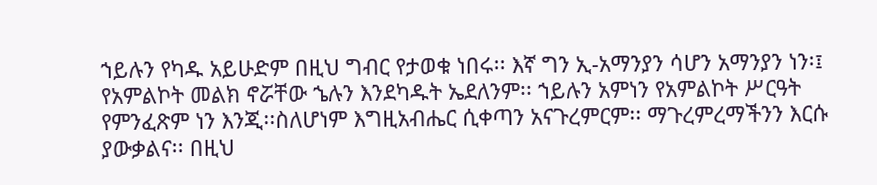ኀይሉን የካዱ አይሁድም በዚህ ግብር የታወቁ ነበሩ፡፡ እኛ ግን ኢ-አማንያን ሳሆን አማንያን ነን፡፤ የአምልኮት መልክ ኖሯቸው ኄሉን እንደካዱት ኤደለንም፡፡ ኀይሉን አምነን የአምልኮት ሥርዓት የምንፈጽም ነን እንጂ፡፡ስለሆነም እግዚአብሔር ሲቀጣን አናጉረምርም፡፡ ማጉረምረማችንን እርሱ ያውቃልና፡፡ በዚህ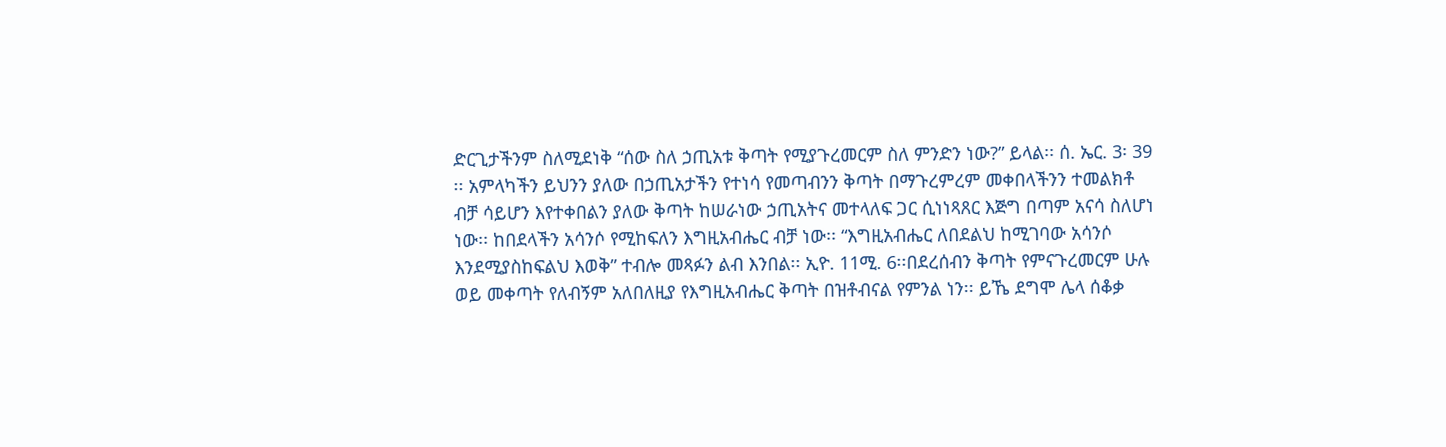ድርጊታችንም ስለሚደነቅ “ሰው ስለ ኃጢአቱ ቅጣት የሚያጉረመርም ስለ ምንድን ነው?” ይላል፡፡ ሰ. ኤር. 3፡ 39 ፡፡ አምላካችን ይህንን ያለው በኃጢአታችን የተነሳ የመጣብንን ቅጣት በማጉረምረም መቀበላችንን ተመልክቶ ብቻ ሳይሆን እየተቀበልን ያለው ቅጣት ከሠራነው ኃጢአትና መተላለፍ ጋር ሲነነጻጸር እጅግ በጣም አናሳ ስለሆነ ነው፡፡ ከበደላችን አሳንሶ የሚከፍለን እግዚአብሔር ብቻ ነው፡፡ “እግዚአብሔር ለበደልህ ከሚገባው አሳንሶ እንደሚያስከፍልህ እወቅ” ተብሎ መጻፉን ልብ እንበል፡፡ ኢዮ. 11ሚ. 6፡፡በደረሰብን ቅጣት የምናጉረመርም ሁሉ ወይ መቀጣት የለብኝም አለበለዚያ የእግዚአብሔር ቅጣት በዝቶብናል የምንል ነን፡፡ ይኼ ደግሞ ሌላ ሰቆቃ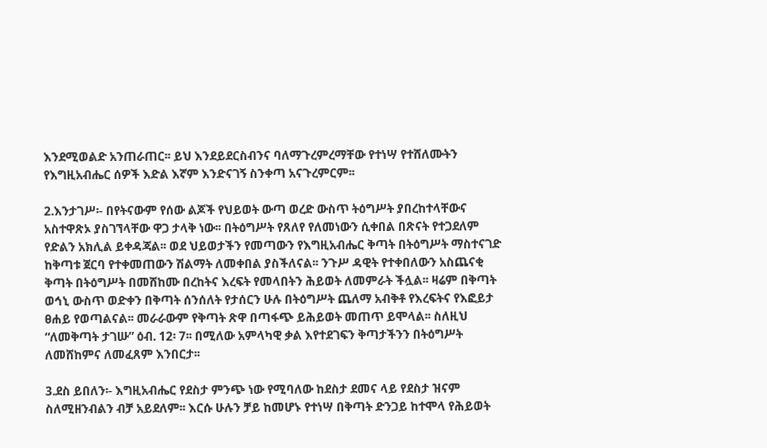እንደሚወልድ አንጠራጠር፡፡ ይህ እንደይደርስብንና ባለማጉረምረማቸው የተነሣ የተሸለሙትን የእግዚአብሔር ሰዎች እድል እኛም እንድናገኝ ስንቀጣ አናጉረምርም፡፡

2.እንታገሥ፡- በየትናውም የሰው ልጆች የህይወት ውጣ ወረድ ውስጥ ትዕግሥት ያበረከተላቸውና አስተዋጽኦ ያስገኘላቸው ዋጋ ታላቅ ነው፡፡ በትዕግሥት የጸለየ የለመነውን ሲቀበል በጽናት የተጋደለም የድልን አክሊል ይቀዳጃል፡፡ ወደ ህይወታችን የመጣውን የእግዚአብሔር ቅጣት በትዕግሥት ማስተናገድ ከቅጣቱ ጀርባ የተቀመጠውን ሽልማት ለመቀበል ያስችለናል፡፡ ንጉሥ ዳዊት የተቀበለውን አስጨናቂ ቅጣት በትዕግሥት በመሸከሙ በረከትና እረፍት የመላበትን ሕይወት ለመምራት ችሏል፡፡ ዛሬም በቅጣት ወኅኒ ውስጥ ወድቀን በቅጣት ሰንሰለት የታሰርን ሁሉ በትዕግሥት ጨለማ አብቅቶ የእረፍትና የእፎይታ ፀሐይ የወጣልናል፡፡ መራራውም የቅጣት ጽዋ በጣፋጭ ይሕይወት መጠጥ ይሞላል፡፡ ስለዚህ “ለመቅጣት ታገሡ” ዕብ. 12፡ 7፡፡ በሚለው አምላካዊ ቃል እየተደገፍን ቅጣታችንን በትዕግሥት ለመሸከምና ለመፈጸም እንበርታ፡፡

3.ደስ ይበለን፡- እግዚአብሔር የደስታ ምንጭ ነው የሚባለው ከደስታ ደመና ላይ የደስታ ዝናም ስለሚዘንብልን ብቻ አይደለም፡፡ እርሱ ሁሉን ቻይ ከመሆኑ የተነሣ በቅጣት ድንጋይ ከተሞላ የሕይወት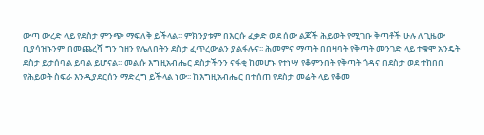ውጣ ውረድ ላይ የደስታ ምንጭ ማፍለቅ ይችላል፡፡ ምክንያቱም በእርሱ ፈቃድ ወደ ሰው ልጆች ሕይወት የሚገቡ ቅጣቶች ሁሉ ለጊዜው ቢያሳዝኑንም በመጨረሻ ግን ኀዘን የሌለበትን ደስታ ፈጥረውልን ያልፋሉና፡፡ ሕመምና ማጣት በበዛባት የቅጣት መንገድ ላይ ተቁሞ አንዴት ደስታ ይታሰባል ይባል ይሆናል፡፡ መልሱ እግዚአብሔር ደስታችንን ናፋቂ ከመሆኑ የተነሣ የቆምንበት የቅጣት ጎዳና በደስታ ወደ ተከበበ የሕይወት ስፍራ እንዲያደርሰን ማድረግ ይችላል ነው፡፡ ከእግዚአብሔር በተሰጠ የደስታ መሬት ላይ የቆመ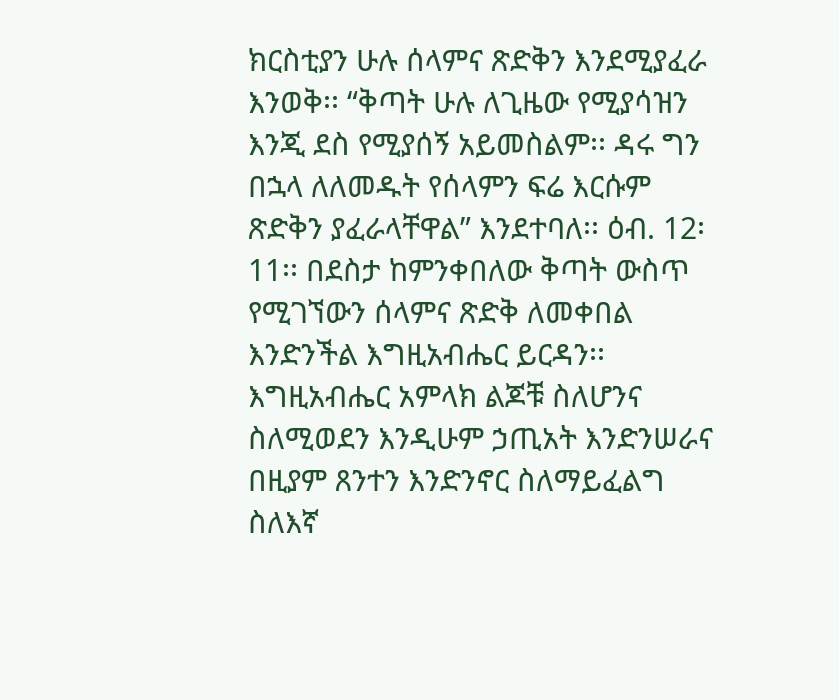ክርስቲያን ሁሉ ሰላምና ጽድቅን እንደሚያፈራ እንወቅ፡፡ “ቅጣት ሁሉ ለጊዜው የሚያሳዝን እንጂ ደስ የሚያሰኝ አይመስልም፡፡ ዳሩ ግን በኋላ ለለመዱት የሰላምን ፍሬ እርሱም ጽድቅን ያፈራላቸዋል” እንደተባለ፡፡ ዕብ. 12፡ 11፡፡ በደስታ ከምንቀበለው ቅጣት ውስጥ የሚገኘውን ሰላምና ጽድቅ ለመቀበል እንድንችል እግዚአብሔር ይርዳን፡፡ እግዚአብሔር አምላክ ልጆቹ ስለሆንና ስለሚወደን እንዲሁም ኃጢአት እንድንሠራና በዚያም ጸንተን እንድንኖር ስለማይፈልግ ስለእኛ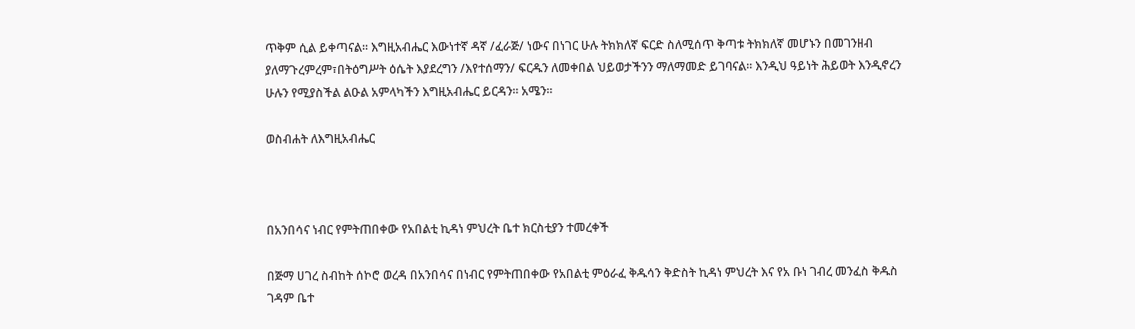ጥቅም ሲል ይቀጣናል፡፡ እግዚአብሔር እውነተኛ ዳኛ /ፈራጅ/ ነውና በነገር ሁሉ ትክክለኛ ፍርድ ስለሚሰጥ ቅጣቱ ትክክለኛ መሆኑን በመገንዘብ ያለማጉረምረም፣በትዕግሥት ዕሴት እያደረግን /እየተሰማን/ ፍርዱን ለመቀበል ህይወታችንን ማለማመድ ይገባናል፡፡ እንዲህ ዓይነት ሕይወት እንዲኖረን ሁሉን የሚያስችል ልዑል አምላካችን እግዚአብሔር ይርዳን፡፡ አሜን፡፡

ወስብሐት ለእግዚአብሔር



በአንበሳና ነብር የምትጠበቀው የአበልቲ ኪዳነ ምህረት ቤተ ክርስቲያን ተመረቀች

በጅማ ሀገረ ስብከት ሰኮሮ ወረዳ በአንበሳና በነብር የምትጠበቀው የአበልቲ ምዕራፈ ቅዱሳን ቅድስት ኪዳነ ምህረት እና የአ ቡነ ገብረ መንፈስ ቅዱስ ገዳም ቤተ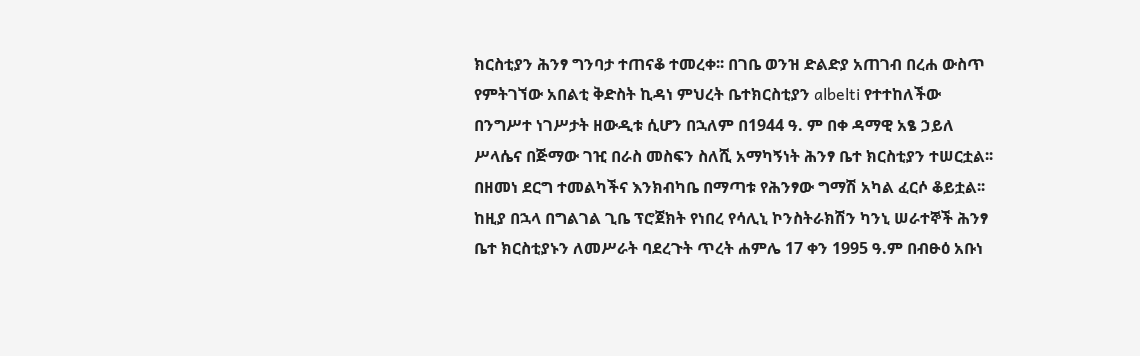ክርስቲያን ሕንፃ ግንባታ ተጠናቆ ተመረቀ፡፡ በገቤ ወንዝ ድልድያ አጠገብ በረሐ ውስጥ የምትገኘው አበልቲ ቅድስት ኪዳነ ምህረት ቤተክርስቲያን albelti የተተከለችው በንግሥተ ነገሥታት ዘውዲቱ ሲሆን በኋለም በ1944 ዓ. ም በቀ ዳማዊ አፄ ኃይለ ሥላሴና በጅማው ገዢ በራስ መስፍን ስለሺ አማካኝነት ሕንፃ ቤተ ክርስቲያን ተሠርቷል፡፡በዘመነ ደርግ ተመልካችና እንክብካቤ በማጣቱ የሕንፃው ግማሽ አካል ፈርሶ ቆይቷል፡፡ከዚያ በኋላ በግልገል ጊቤ ፕሮጀክት የነበረ የሳሊኒ ኮንስትራክሽን ካንኒ ሠራተኞች ሕንፃ ቤተ ክርስቲያኑን ለመሥራት ባደረጉት ጥረት ሐምሌ 17 ቀን 1995 ዓ.ም በብፁዕ አቡነ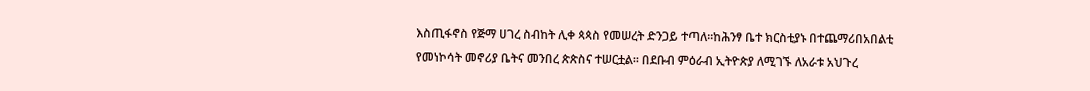እስጢፋኖስ የጅማ ሀገረ ስብከት ሊቀ ጳጳስ የመሠረት ድንጋይ ተጣለ፡፡ከሕንፃ ቤተ ክርስቲያኑ በተጨማሪበአበልቲ የመነኮሳት መኖሪያ ቤትና መንበረ ጵጵስና ተሠርቷል፡፡ በደቡብ ምዕራብ ኢትዮጵያ ለሚገኙ ለአራቱ አህጉረ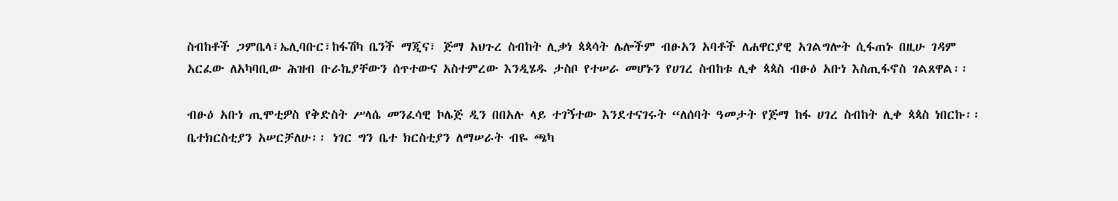ስብከቶች ጋምቤላ፣ኤሊባቡር፣ከፋሽካ ቤንች ማጂና፣ ጅማ አህጉረ ስብከት ሊቃነ ጳጳሳት ሌሎችም ብፁአን አባቶች ለሐዋርያዊ አገልግሎት ሲፋጠኑ በዚሁ ገዳም አርፈው ለአካባቢው ሕዝብ ቡራኬያቸውን ሰጥተውና አስተምረው እንዲሄዱ ታስቦ የተሠራ መሆኑን የሀገረ ስብከቱ ሊቀ ጳጳስ ብፁዕ አቡነ እስጢፋኖስ ገልጸዋል፡፡

ብፁዕ አቡነ ጢሞቲዎስ የቅድስት ሥላሴ መንፈሳዊ ኮሌጅ ዲን በበአሉ ላይ ተገኝተው እንደተናገሩት “ለሰባት ዓመታት የጅማ ከፋ ሀገረ ስብከት ሊቀ ጳጳስ ነበርኩ፡፡ ቤተክርስቲያን አሠርቻለሁ፡፡ ነገር ግን ቤተ ክርስቲያን ለማሠራት ብዬ ጫካ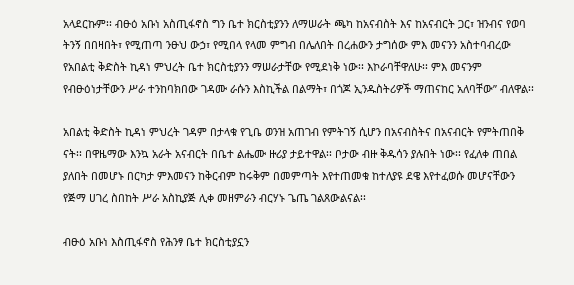አላደርኩም፡፡ ብፁዕ አቡነ አስጢፋኖስ ግን ቤተ ክርስቲያንን ለማሠራት ጫካ ከአናብስት እና ከአናብርት ጋር፣ ዝንብና የወባ ትንኝ በበዛበት፣ የሚጠጣ ንፁህ ውኃ፣ የሚበላ የላመ ምግብ በሌለበት በረሐውን ታግሰው ምእ መናንን አስተባብረው የአበልቲ ቅድስት ኪዳነ ምህረት ቤተ ክርስቲያንን ማሠራታቸው የሚደነቅ ነው፡፡ እኮራባቸዋለሁ፡፡ ምእ መናንም የብፁዕነታቸውን ሥራ ተንከባክበው ገዳሙ ራሱን እስኪችል በልማት፣ በጎጆ ኢንዱስትሪዎች ማጠናከር አለባቸው” ብለዋል፡፡

አበልቲ ቅድስት ኪዳነ ምህረት ገዳም በታላቁ የጊቤ ወንዝ አጠገብ የምትገኝ ሲሆን በአናብስትና በአናብርት የምትጠበቅ ናት፡፡ በዋዜማው እንኳ አራት አናብርት በቤተ ልሔሙ ዙሪያ ታይተዋል፡፡ ቦታው ብዙ ቅዱሳን ያሉበት ነው፡፡ የፈለቀ ጠበል ያለበት በመሆኑ በርካታ ምእመናን ከቅርብም ከሩቅም በመምጣት እየተጠመቁ ከተለያዩ ደዌ እየተፈወሱ መሆናቸውን የጅማ ሀገረ ስበከት ሥራ አስኪያጅ ሊቀ መዘምራን ብርሃኑ ጌጤ ገልጸውልናል፡፡

ብፁዕ አቡነ እስጢፋኖስ የሕንፃ ቤተ ክርስቲያኗን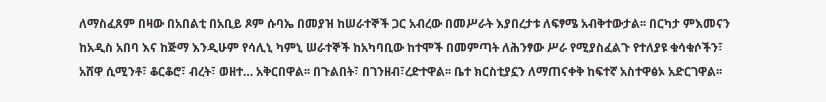ለማስፈጸም በዛው በአበልቲ በአቢይ ጾም ሱባኤ በመያዝ ከሠራተኞች ጋር አብረው በመሥራት እያበረታቱ ለፍፃሜ አብቅተውታል፡፡ በርካታ ምእመናን ከአዲስ አበባ እና ከጅማ እንዲሁም የሳሊኒ ካምኒ ሠራተኞች ከአካባቢው ከተሞች በመምጣት ለሕንፃው ሥራ የሚያስፈልጉ የተለያዩ ቁሳቁሶችን፣ አሸዋ ሲሚንቶ፣ ቆርቆሮ፣ ብረት፣ ወዘተ… አቅርበዋል፡፡ በጉልበት፣ በገንዘብ፣ረድተዋል፡፡ ቤተ ክርስቲያኗን ለማጠናቀቅ ከፍተኛ አስተዋፅኦ አድርገዋል፡፡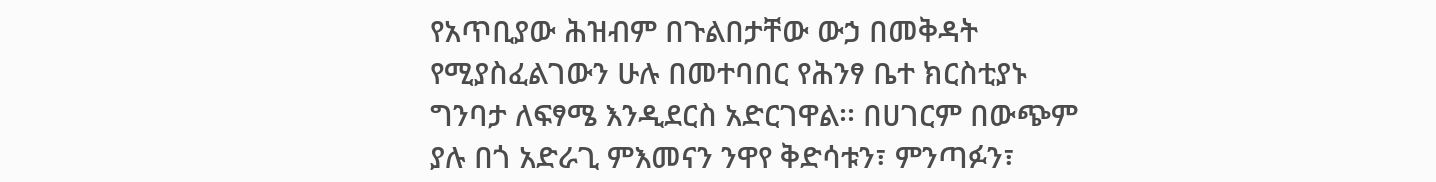የአጥቢያው ሕዝብም በጉልበታቸው ውኃ በመቅዳት የሚያስፈልገውን ሁሉ በመተባበር የሕንፃ ቤተ ክርስቲያኑ ግንባታ ለፍፃሜ እንዲደርስ አድርገዋል፡፡ በሀገርም በውጭም ያሉ በጎ አድራጊ ምእመናን ንዋየ ቅድሳቱን፣ ምንጣፉን፣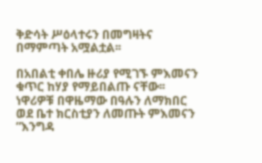ቅድሳት ሥዕላተሩን በመግዛትና በማምጣት አሟልቷል፡፡

በአበልቲ ቀበሌ ዙሪያ የሚገኙ ምእመናን ቁጥር ከሃያ የማይበልጡ ናቸው፡፡ ነዋሪዎቹ በዋዜማው በዓሉን ለማክበር ወደ ቤተ ክርስቲያን ለመጡት ምእመናን ”እንግዳ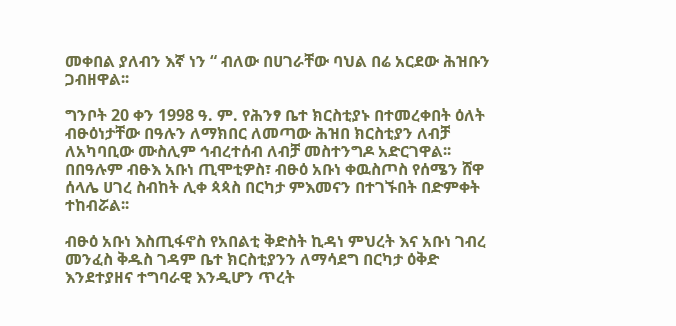መቀበል ያለብን እኛ ነን “ ብለው በሀገራቸው ባህል በሬ አርደው ሕዝቡን ጋብዘዋል፡፡

ግንቦት 20 ቀን 1998 ዓ. ም. የሕንፃ ቤተ ክርስቲያኑ በተመረቀበት ዕለት ብፁዕነታቸው በዓሉን ለማክበር ለመጣው ሕዝበ ክርስቲያን ለብቻ ለአካባቢው ሙስሊም ኅብረተሰብ ለብቻ መስተንግዶ አድርገዋል፡፡በበዓሉም ብፁእ አቡነ ጢሞቲዎስ፣ ብፁዕ አቡነ ቀዉስጦስ የሰሜን ሸዋ ሰላሌ ሀገረ ስብከት ሊቀ ጳጳስ በርካታ ምእመናን በተገኙበት በድምቀት ተከብሯል፡፡

ብፁዕ አቡነ እስጢፋኖስ የአበልቲ ቅድስት ኪዳነ ምህረት እና አቡነ ገብረ መንፈስ ቅዱስ ገዳም ቤተ ክርስቲያንን ለማሳደግ በርካታ ዕቅድ እንደተያዘና ተግባራዊ እንዲሆን ጥረት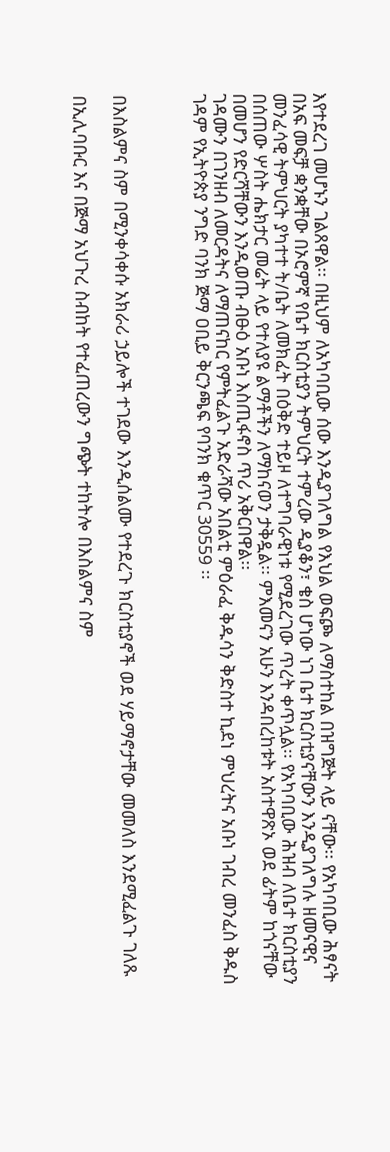እየተደረገ መሆኑን ገልጸዋል፡፡ በዚህም ለአካባቢው ሰው እንዲያገለግል የእህል ወፍጮ ለማስተከል በዝግጅት ላይ ናቸው፡፡ የአካባቢው ሕፃናት በአፍ መፍቻ ቋንቋቸው በኦሮምኛ የቤተ ክርስቲያን ትምህርት ተምረው ዲያቆን፣ ቄስ ሆነው ነገ ቤተ ክርስቲያናቸውን እንዲያገለግሉ ዘመናዊና መንፈሳዊ ትምህርት ያካተተ ት/ቤት ለመክፈት በዕቅድ ተይዞ ለተግባራዊነቱ የሚደረገው ጥረት ቀጥሏል፡፡ የአካባቢው ሕዝብ ለቤተ ክርስቲያን በሰጠው ሦስት ሔክታር መሬት ላይ የተለያዩ ልማቶችን ለማከናወን ታቅዷል፡፡ ምእመናን አሁን እንዳበረከቱት አስተዋጽኦ ወደ ፊትም ከጎናቸው በመሆን የድርሻቸውን እንዲወጡ ብፁዕ አቡነ እስጢፋኖስ ጥሪ አቅርበዋል፡፡
ገዳሙን በገንዘብ ለመርዳትና ለማጠናከር የምትፈልጉ አድራሻው አበልቲ ምዕራፈ ቅዱሳን ቅድስተ ኪደነ ምህረትና አቡነ ገብረ መንፈስ ቅዱስ ገዳም የኢትዮጵያ ንግድ ባንክ ጅማ ዐቢይ ቅርንጫፍ የባንክ ቁጥር 30559 ፡፡



በእስልምና ስም በሚንቀሳቀሱ አክራሪ ኃይሎች ተገደው እንዲሰልሙ የተደረጉ ክርስቲያኖች ወደ ሃይማኖታቸው መመለስ እንደሚፈልጉ ገለጹ

በኢሊባቡር እና በጅማ አህጉረ ስብከት የተፈጠረውን ግጭት ተከትሎ በእስልምና ስም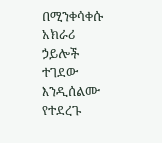በሚንቀሳቀሱ አክራሪ ኃይሎች ተገደው እንዲሰልሙ የተደረጉ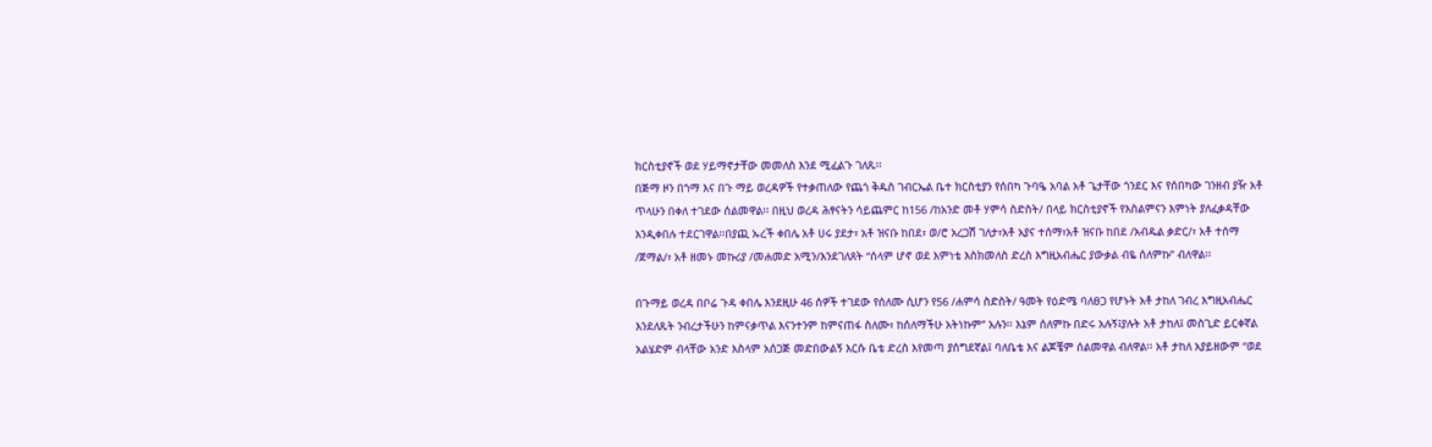ክርስቲያኖች ወደ ሃይማኖታቸው መመለስ እንደ ሚፈልጉ ገለጹ፡፡
በጅማ ዞን በጎማ እና በጉ ማይ ወረዳዎች የተቃጠለው የጨጎ ቅዱስ ገብርኤል ቤተ ክርስቲያን የሰበካ ጉባዔ አባል አቶ ጌታቸው ጎንደር እና የሰበካው ገንዘብ ያዥ አቶ ጥላሁን በቀለ ተገደው ሰልመዋል፡፡ በዚህ ወረዳ ሕፃናትን ሳይጨምር ከ156 /ከአንድ መቶ ሃምሳ ስድስት/ በላይ ክርስቲያኖች የእስልምናን እምነት ያለፈቃዳቸው እንዲቀበሉ ተደርገዋል፡፡በያጪ ኡረች ቀበሌ አቶ ሀሩ ያደታ፣ አቶ ዝናቡ ከበደ፣ ወ/ሮ አረጋሽ ገለታ፣አቶ አያና ተሰማ፣አቶ ዝናቡ ከበደ /አብዱል ቃድር/፣ አቶ ተሰማ /ጀማል/፣ አቶ ዘመኑ መኩሪያ /መሐመድ አሚን/እንደገለጸት “ሰላም ሆኖ ወደ እምነቴ እስክመለስ ድረስ እግዚአብሔር ያውቃል ብዬ ሰለምኩ” ብለዋል፡፡

በጉማይ ወረዳ በቦሬ ጉዳ ቀበሌ እንደዚሁ 46 ሰዎች ተገደው የሰለሙ ሲሆን የ56 /ሐምሳ ስድስት/ ዓመት የዕድሜ ባለፀጋ የሆኑት አቶ ታከለ ገብረ እግዚአብሔር እንደለጹት ንብረታችሁን ከምናቃጥል እናንተንም ከምናጠፋ ስለሙ፣ ከሰለማችሁ አትነኩም” አሉን፡፡ እኔም ሰለምኩ በድሩ አሉኝ፤ያሉት አቶ ታከለ፤ መስጊድ ይርቀኛል አልሄድም ብላቸው አንድ እስላም አሰጋጅ መድበውልኝ እርሱ ቤቴ ድረስ እየመጣ ያሰግደኛል፤ ባለቤቴ እና ልጆቼም ሰልመዋል ብለዋል፡፡ አቶ ታከለ አያይዘውም “ወደ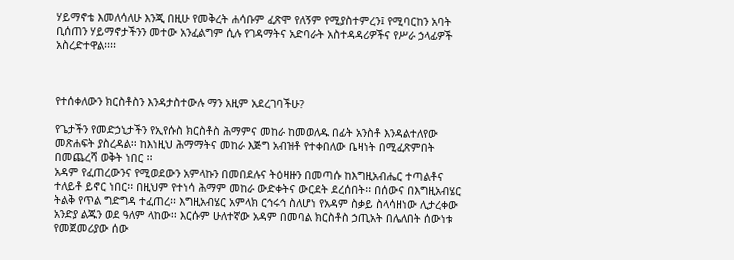ሃይማኖቴ እመለሳለሁ እንጂ በዚሁ የመቅረት ሐሳቡም ፈጽሞ የለኝም የሚያስተምረን፤ የሚባርከን አባት ቢሰጠን ሃይማኖታችንን መተው አንፈልግም ሲሉ የገዳማትና አድባራት አስተዳዳሪዎችና የሥራ ኃላፊዎች አስረድተዋል፡፡፡፡



የተሰቀለውን ክርስቶስን እንዳታስተውሉ ማን አዚም አደረገባችሁ?

የጌታችን የመድኃኒታችን የኢየሱስ ክርስቶስ ሕማምና መከራ ከመወለዱ በፊት አንስቶ እንዳልተለየው መጽሐፍት ያስረዳል፡፡ ከእነዚህ ሕማማትና መከራ እጅግ አብዝቶ የተቀበለው ቤዛነት በሚፈጽምበት በመጨረሻ ወቅት ነበር ፡፡
አዳም የፈጠረውንና የሚወደውን አምላኩን በመበደሉና ትዕዛዙን በመጣሱ ከእግዚአብሔር ተጣልቶና ተለይቶ ይኖር ነበር፡፡ በዚህም የተነሳ ሕማም መከራ ውድቀትና ውርደት ደረሰበት፡፡ በሰውና በእግዚአብሄር ትልቅ የጥል ግድግዳ ተፈጠረ፡፡ እግዚአብሄር አምላክ ርኅሩኅ ስለሆነ የአዳም ስቃይ ስላሳዘነው ሊታረቀው አንድያ ልጁን ወደ ዓለም ላከው፡፡ እርሱም ሁለተኛው አዳም በመባል ክርስቶስ ኃጢአት በሌለበት ሰውነቱ የመጀመሪያው ሰው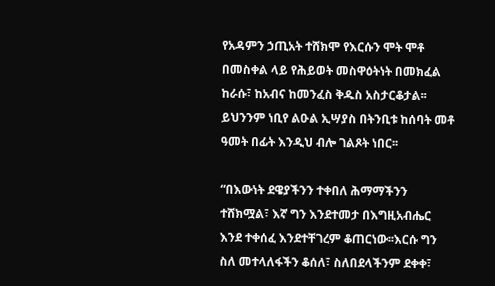የአዳምን ኃጢአት ተሸክሞ የእርሱን ሞት ሞቶ በመስቀል ላይ የሕይወት መስዋዕትነት በመክፈል ከራሱ፣ ከአብና ከመንፈስ ቅዱስ አስታርቆታል፡፡ ይህንንም ነቢየ ልዑል ኢሣያስ በትንቢቱ ከሰባት መቶ ዓመት በፊት እንዲህ ብሎ ገልጾት ነበር፡፡

“በእውነት ደዌያችንን ተቀበለ ሕማማችንን ተሸክሟል፣ እኛ ግን እንደተመታ በእግዚአብሔር እንደ ተቀሰፈ እንደተቸገረም ቆጠርነው፡፡እርሱ ግን ስለ መተላለፋችን ቆሰለ፣ ስለበደላችንም ደቀቀ፣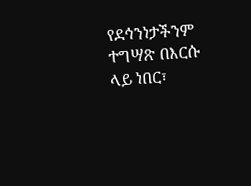የደኅንነታችንም ተግሣጽ በእርሱ ላይ ነበር፣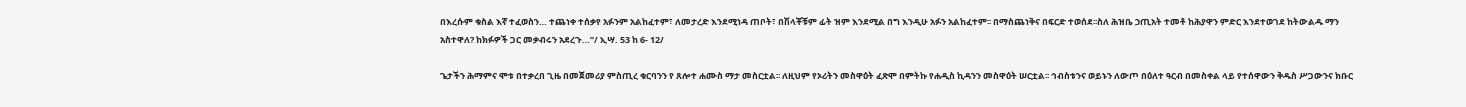በእረሱም ቁስል እኛ ተፈወስን… ተጨነቀ ተሰቃየ አፉንም አልከፈተም፣ ለመታረድ እንደሚነዳ ጠቦት፣ በሽላቾቹም ፊት ዝም እንደሚል በግ እንዲሁ አፉን አልከፈተም፡፡ በማስጨነቅና በፍርድ ተወሰደ፡፡ስለ ሕዝቤ ኃጢአት ተመቶ ከሕያዋን ምድር እንደተወገደ ከትውልዱ ማን አስተዋለ? ከክፉዎች ጋር መቃብሩን አደረጉ…”/ ኢሣ. 53 ከ 6- 12/

ጌታችን ሕማምና ሞቱ በተቃረበ ጊዜ በመጀመሪያ ምስጢረ ቁርባንን የ ጸሎተ ሐሙስ ማታ መስርቷል፡፡ ለዚህም የኦሪትን መስዋዕት ፈጽሞ በምትኩ የሐዲስ ኪዳንን መስዋዕት ሠርቷል፡፡ ኅብስቱንና ወይኑን ለውጦ በዕለተ ዓርብ በመስቀል ላይ የተሰዋውን ቅዱስ ሥጋውንና ክቡር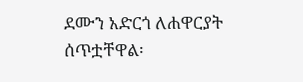ደሙን አድርጎ ለሐዋርያት ሰጥቷቸዋል፡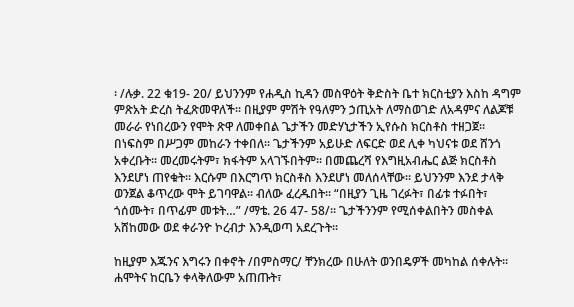፡ /ሉቃ. 22 ቁ19- 20/ ይህንንም የሐዲስ ኪዳን መስዋዕት ቅድስት ቤተ ክርስቲያን እስከ ዳግም ምጽአት ድረስ ትፈጽመዋለች፡፡ በዚያም ምሽት የዓለምን ኃጢአት ለማስወገድ ለአዳምና ለልጆቹ መራራ የነበረውን የሞት ጽዋ ለመቀበል ጌታችን መድሃኒታችን ኢየሱስ ክርስቶስ ተዘጋጀ፡፡ በነፍስም በሥጋም መከራን ተቀበለ፡፡ ጌታችንም አይሁድ ለፍርድ ወደ ሊቀ ካህናቱ ወደ ሸንጎ አቀረቡት፡፡ መረመሩትም፣ ክፋትም አላገኙበትም፡፡ በመጨረሻ የእግዚአብሔር ልጅ ክርስቶስ እንደሆነ ጠየቁት፡፡ እርሱም በእርግጥ ክርስቶስ እንደሆነ መለሰላቸው፡፡ ይህንንም እንደ ታላቅ ወንጀል ቆጥረው ሞት ይገባዋል፡፡ ብለው ፈረዱበት፡፡ “በዚያን ጊዜ ገረፉት፣ በፊቱ ተፉበት፣ ጎሰሙት፣ በጥፊም መቱት…” /ማቴ. 26 47- 58/፡፡ ጌታችንንም የሚሰቀልበትን መስቀል አሸከመው ወደ ቀራንዮ ኮረብታ እንዲወጣ አደረጉት፡፡

ከዚያም እጁንና እግሩን በቀኖት /በምስማር/ ቸንክረው በሁለት ወንበዴዎች መካከል ሰቀሉት፡፡ ሐሞትና ከርቤን ቀላቅለውም አጠጡት፣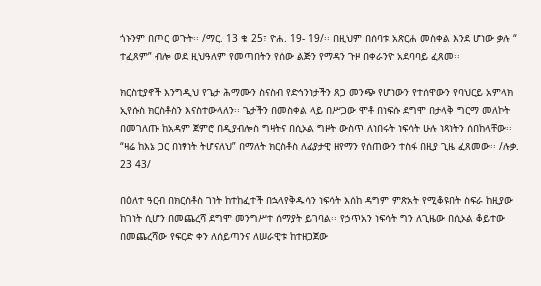ጎኑንም በጦር ወጉት፡፡ /ማር. 13 ቁ 25፣ ዮሐ. 19- 19/፡፡ በዚህም በሰባቱ አጽርሐ መስቀል እንደ ሆነው ቃሉ “ ተፈጸም” ብሎ ወደ ዚህዓለም የመጣበትን የሰው ልጅን የማዳን ጉዞ በቀራንዮ አደባባይ ፈጸመ፡፡

ክርስቲያኖች እንግዲህ የጌታ ሕማሙን ስናስብ የድኅንነታችን ጸጋ መንጭ የሆነውን የተሰዋውን የባህርይ አምላክ ኢየሱስ ክርስቶስን እናስተውላለን፡፡ ጌታችን በመስቀል ላይ በሥጋው ሞቶ በነፍሱ ደግሞ በታላቅ ግርማ መለኮት በመገለጡ ከአዳም ጀምሮ በዲያብሎስ ግዛትና በሲኦል ግዞት ውስጥ ለነበሩት ነፍሳት ሁሉ ነጻነትን ሰበከላቸው፡፡ “ዛሬ ከእኔ ጋር በነፃነት ትሆናለህ” በማለት ክርስቶስ ለፊያታዊ ዘየማን የሰጠውን ተስፋ በዚያ ጊዜ ፈጸመው፡፡ /ሉቃ. 23 43/

በዕለተ ዓርብ በክርስቶስ ገነት ከተከፈተች በኋላየቅዱሳን ነፍሳት እሰከ ዳግም ምጽአት የሚቆዩበት ስፍራ ከዚያው ከገነት ሲሆን በመጨረሻ ደግሞ መንግሥተ ሰማያት ይገባል፡፡ የኃጥአን ነፍሳት ግን ለጊዜው በሲኦል ቆይተው በመጨረሻው የፍርድ ቀን ለሰይጣንና ለሠራዊቱ ከተዘጋጀው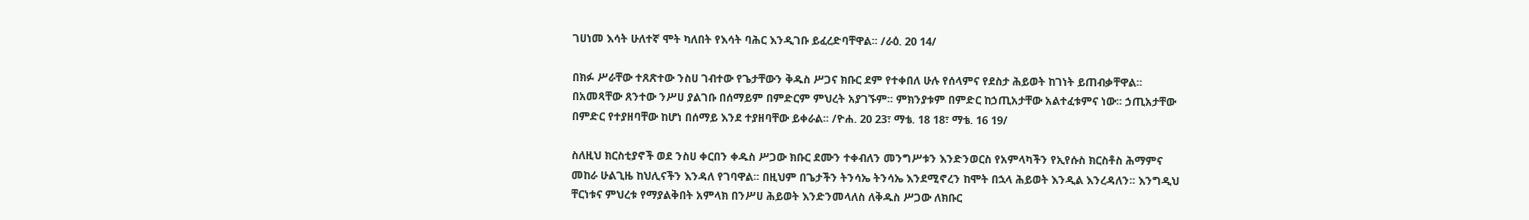ገሀነመ እሳት ሁለተኛ ሞት ካለበት የእሳት ባሕር እንዲገቡ ይፈረድባቸዋል፡፡ /ራዕ. 20 14/

በክፉ ሥራቸው ተጸጽተው ንስሀ ገብተው የጌታቸውን ቅዱስ ሥጋና ክቡር ደም የተቀበለ ሁሉ የሰላምና የደስታ ሕይወት ከገነት ይጠብቃቸዋል፡፡በአመጻቸው ጸንተው ንሥሀ ያልገቡ በሰማይም በምድርም ምህረት አያገኙም፡፡ ምክንያቱም በምድር ከኃጢአታቸው አልተፈቱምና ነው፡፡ ኃጢአታቸው በምድር የተያዘባቸው ከሆነ በሰማይ እንደ ተያዘባቸው ይቀራል፡፡ /ዮሐ. 20 23፣ ማቴ. 18 18፣ ማቴ. 16 19/

ስለዚህ ክርስቲያኖች ወደ ንስሀ ቀርበን ቀዱስ ሥጋው ክቡር ደሙን ተቀብለን መንግሥቱን እንድንወርስ የአምላካችን የኢየሱስ ክርስቶስ ሕማምና መከራ ሁልጊዜ ከህሊናችን እንዳለ የገባዋል፡፡ በዚህም በጌታችን ትንሳኤ ትንሳኤ እንደሚኖረን ከሞት በኋላ ሕይወት እንዲል እንረዳለን፡፡ እንግዲህ ቸርነቱና ምህረቱ የማያልቅበት አምላክ በንሥሀ ሕይወት እንድንመላለስ ለቅዱስ ሥጋው ለክቡር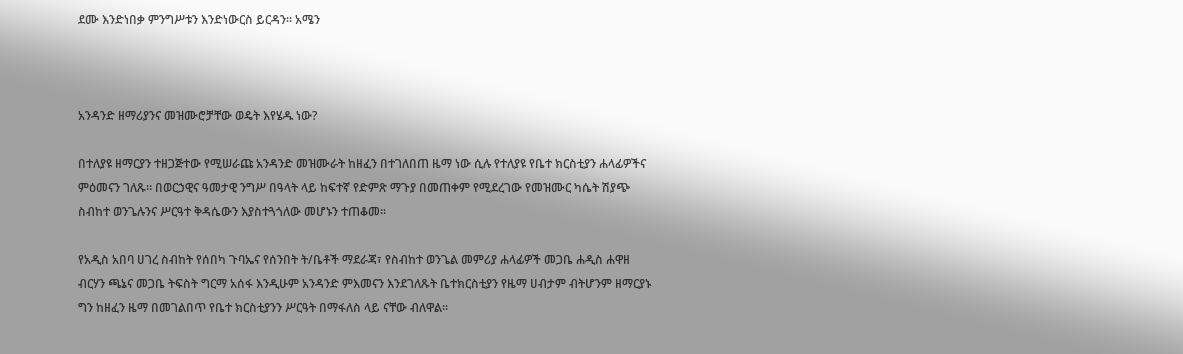ደሙ እንድነበቃ ምንግሥቱን እንድነውርስ ይርዳን፡፡ አሜን



አንዳንድ ዘማሪያንና መዝሙሮቻቸው ወዴት እየሄዱ ነው?

በተለያዩ ዘማርያን ተዘጋጅተው የሚሠራጩ አንዳንድ መዝሙራት ከዘፈን በተገለበጠ ዜማ ነው ሲሉ የተለያዩ የቤተ ክርስቲያን ሐላፊዎችና ምዕመናን ገለጹ፡፡ በወርኃዊና ዓመታዊ ንግሥ በዓላት ላይ ከፍተኛ የድምጽ ማጉያ በመጠቀም የሚደረገው የመዝሙር ካሴት ሽያጭ ስብከተ ወንጌሉንና ሥርዓተ ቅዳሴውን እያስተጓጎለው መሆኑን ተጠቆመ፡፡

የአዲስ አበባ ሀገረ ስብከት የሰበካ ጉባኤና የሰንበት ት/ቤቶች ማደራጃ፣ የስብከተ ወንጌል መምሪያ ሐላፊዎች መጋቤ ሐዲስ ሐዋዘ ብርሃን ጫኔና መጋቤ ትፍስት ግርማ አሰፋ እንዲሁም አንዳንድ ምእመናን እንደገለጹት ቤተክርስቲያን የዜማ ሀብታም ብትሆንም ዘማርያኑ ግን ከዘፈን ዜማ በመገልበጥ የቤተ ክርስቲያንን ሥርዓት በማፋለስ ላይ ናቸው ብለዋል፡፡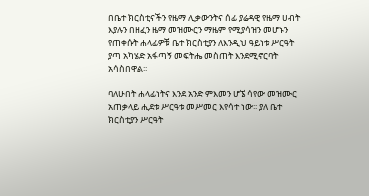በቤተ ክርስቲናችን የዜማ ሊቃውንትና ሰፊ ያሬዳዊ የዜማ ሀብት እያሉን በዘፈን ዜማ መዝሙርን ማዜም የሚያሳዝን መሆኑን የጠቀሱት ሐላፊዎቹ ቤተ ክርስቲያን ለእንዲህ ዓይነቱ ሥርዓት ያጣ አካሄድ አፋጣኝ መፍትሔ መስጠት እንደሚኖርባት አሳስበዋል፡፡

ባለሁበት ሐላፊነትና እንደ አንድ ምእመን ሆኜ ሳየው መዝሙር አጠቃላይ ሒደቱ ሥርዓቱ መሥመር እየሳተ ነው፡፡ ያለ ቤተ ክርስቲያን ሥርዓት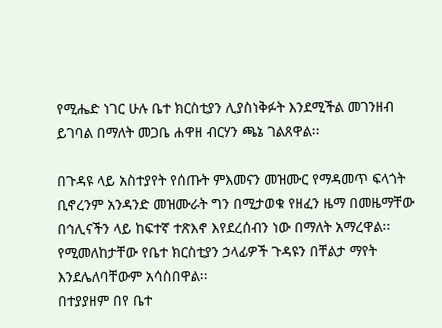የሚሔድ ነገር ሁሉ ቤተ ክርስቲያን ሊያስነቅፉት እንደሚችል መገንዘብ ይገባል በማለት መጋቤ ሐዋዘ ብርሃን ጫኔ ገልጸዋል፡፡

በጉዳዩ ላይ አስተያየት የሰጡት ምእመናን መዝሙር የማዳመጥ ፍላጎት ቢኖረንም አንዳንድ መዝሙራት ግን በሚታወቁ የዘፈን ዜማ በመዜማቸው በኅሊናችን ላይ ከፍተኛ ተጽእኖ እየደረሰብን ነው በማለት አማረዋል፡፡ የሚመለከታቸው የቤተ ክርስቲያን ኃላፊዎች ጉዳዩን በቸልታ ማየት እንደሌለባቸውም አሳስበዋል፡፡
በተያያዘም በየ ቤተ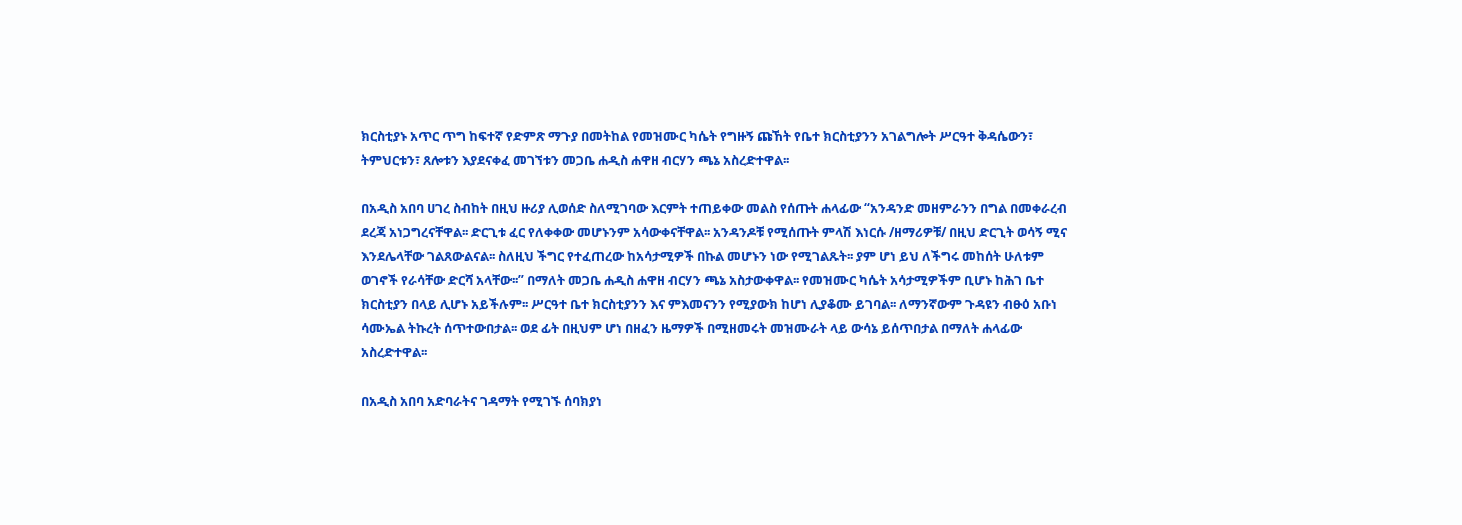ክርስቲያኑ አጥር ጥግ ከፍተኛ የድምጽ ማጉያ በመትከል የመዝሙር ካሴት የግዙኝ ጩኸት የቤተ ክርስቲያንን አገልግሎት ሥርዓተ ቅዳሴውን፣ ትምህርቱን፣ ጸሎቱን እያደናቀፈ መገኘቱን መጋቤ ሐዲስ ሐዋዘ ብርሃን ጫኔ አስረድተዋል፡፡

በአዲስ አበባ ሀገረ ስብከት በዚህ ዙሪያ ሊወሰድ ስለሚገባው እርምት ተጠይቀው መልስ የሰጡት ሐላፊው “አንዳንድ መዘምራንን በግል በመቀራረብ ደረጃ አነጋግረናቸዋል፡፡ ድርጊቱ ፈር የለቀቀው መሆኑንም አሳውቀናቸዋል፡፡ አንዳንዶቹ የሚሰጡት ምላሽ እነርሱ /ዘማሪዎቹ/ በዚህ ድርጊት ወሳኝ ሚና እንደሌላቸው ገልጸውልናል፡፡ ስለዚህ ችግር የተፈጠረው ከአሳታሚዎች በኩል መሆኑን ነው የሚገልጹት፡፡ ያም ሆነ ይህ ለችግሩ መከሰት ሁለቱም ወገኖች የራሳቸው ድርሻ አላቸው፡፡” በማለት መጋቤ ሐዲስ ሐዋዘ ብርሃን ጫኔ አስታውቀዋል፡፡ የመዝሙር ካሴት አሳታሚዎችም ቢሆኑ ከሕገ ቤተ ክርስቲያን በላይ ሊሆኑ አይችሉም፡፡ ሥርዓተ ቤተ ክርስቲያንን እና ምእመናንን የሚያውክ ከሆነ ሊያቆሙ ይገባል፡፡ ለማንኛውም ጉዳዩን ብፁዕ አቡነ ሳሙኤል ትኩረት ሰጥተውበታል፡፡ ወደ ፊት በዚህም ሆነ በዘፈን ዜማዎች በሚዘመሩት መዝሙራት ላይ ውሳኔ ይሰጥበታል በማለት ሐላፊው አስረድተዋል፡፡

በአዲስ አበባ አድባራትና ገዳማት የሚገኙ ሰባክያነ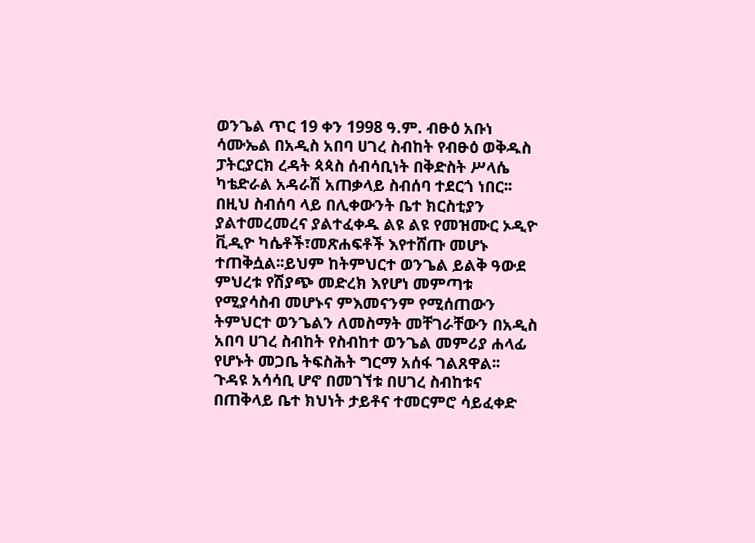ወንጌል ጥር 19 ቀን 1998 ዓ.ም. ብፁዕ አቡነ ሳሙኤል በአዲስ አበባ ሀገረ ስብከት የብፁዕ ወቅዱስ ፓትርያርክ ረዳት ጳጳስ ሰብሳቢነት በቅድስት ሥላሴ ካቴድራል አዳራሽ አጠቃላይ ስብሰባ ተደርጎ ነበር፡፡ በዚህ ስብሰባ ላይ በሊቀውንት ቤተ ክርስቲያን ያልተመረመረና ያልተፈቀዱ ልዩ ልዩ የመዝሙር ኦዲዮ ቪዲዮ ካሴቶች፣መጽሐፍቶች እየተሸጡ መሆኑ ተጠቅሷል፡፡ይህም ከትምህርተ ወንጌል ይልቅ ዓውደ ምህረቱ የሽያጭ መድረክ እየሆነ መምጣቱ የሚያሳስብ መሆኑና ምእመናንም የሚሰጠውን ትምህርተ ወንጌልን ለመስማት መቸገራቸውን በአዲስ አበባ ሀገረ ስብከት የስብከተ ወንጌል መምሪያ ሐላፊ የሆኑት መጋቤ ትፍስሕት ግርማ አሰፋ ገልጸዋል፡፡
ጉዳዩ አሳሳቢ ሆኖ በመገኘቱ በሀገረ ስብከቱና በጠቅላይ ቤተ ክህነት ታይቶና ተመርምሮ ሳይፈቀድ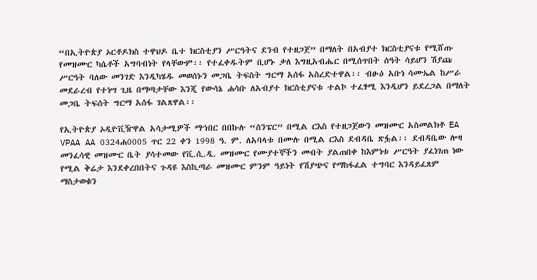“በኢትዮጵያ ኦርቶዶክስ ተዋህዶ ቤተ ክርስቲያን ሥርዓትና ደንብ የተዘጋጀ” በማለት በአብያተ ክርስቲያናቱ የሚሸጡ የመዝሙር ካሴቶች አግባብነት የላቸውም፡፡ የተፈቀዱትም ቢሆኑ ቃለ እግዚአብሔር በሚሰጥበት ሰዓት ሳይሆን ሽያጩ ሥርዓት ባለው መንገድ እንዲካሄዱ መወሰኑን መጋቤ ትፍስት ግርማ አሰፋ አስረድተዋል፡፡ ብፁዕ አቡነ ሳሙኤል ከሥራ መደራረብ የተነሣ ጊዜ በማጣታቸው እንጂ የውሳኔ ሐሳቡ ለአብያተ ክርስቲያናቱ ተልኮ ተፈፃሚ እንዲሆን ይደረጋል በማለት መጋቤ ትፍሰት ግርማ አሰፋ ገልጸዋል፡፡

የኢትዮጵያ ኦዲዮቪዥዋል አሳታሚዎች ማኀበር በበኩሉ “ሰንፔር” በሚል ርእስ የተዘጋጀውን መዝሙር አስመልክቶ EA VPAA AA 0324ሐ0005 ጥር 22 ቀን 1998 ዓ. ም. ለአባላቱ በሙሉ በሚል ርእስ ደብዳቤ ጽፏል፡፡ ደብዳቤው ሎዛ መንፈሳዊ መዝሙር ቤት ያሳተመው የቪ.ሲ.ዲ. መዝሙር የሙያተኞችን መብት ያልጠበቀ ከእምነቱ ሥርዓት ያፈነገጠ ነው የሚል ቅሬታ እንደቀረበበትና ጉዳዩ እስኪጣራ መዝሙር ምንም ዓይነት የሽያጭና የማከፋፈል ተግባር እንዳይፈጸም ማስታወቁን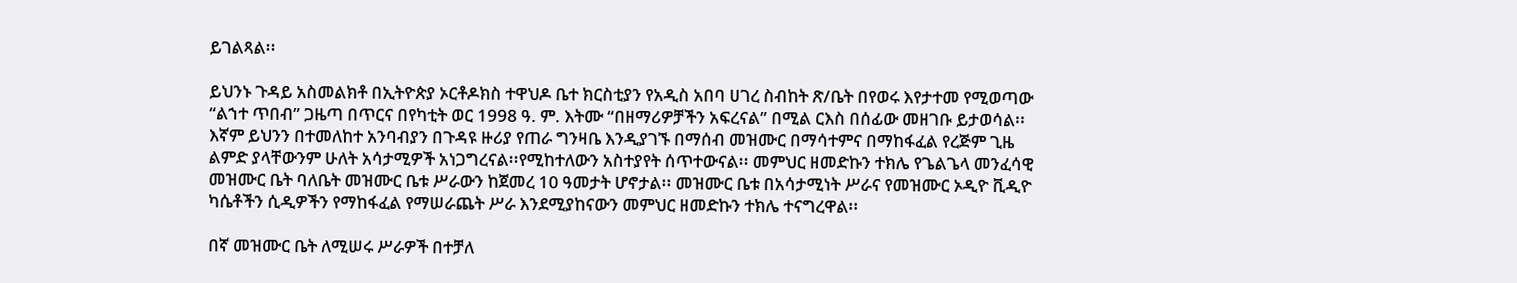ይገልጻል፡፡

ይህንኑ ጉዳይ አስመልክቶ በኢትዮጵያ ኦርቶዶክስ ተዋህዶ ቤተ ክርስቲያን የአዲስ አበባ ሀገረ ስብከት ጽ/ቤት በየወሩ እየታተመ የሚወጣው “ልኀተ ጥበብ” ጋዜጣ በጥርና በየካቲት ወር 1998 ዓ. ም. እትሙ “በዘማሪዎቻችን አፍረናል” በሚል ርእስ በሰፊው መዘገቡ ይታወሳል፡፡
እኛም ይህንን በተመለከተ አንባብያን በጉዳዩ ዙሪያ የጠራ ግንዛቤ እንዲያገኙ በማሰብ መዝሙር በማሳተምና በማከፋፈል የረጅም ጊዜ ልምድ ያላቸውንም ሁለት አሳታሚዎች አነጋግረናል፡፡የሚከተለውን አስተያየት ሰጥተውናል፡፡ መምህር ዘመድኩን ተክሌ የጌልጌላ መንፈሳዊ መዝሙር ቤት ባለቤት መዝሙር ቤቱ ሥራውን ከጀመረ 10 ዓመታት ሆኖታል፡፡ መዝሙር ቤቱ በአሳታሚነት ሥራና የመዝሙር ኦዲዮ ቪዲዮ ካሴቶችን ሲዲዎችን የማከፋፈል የማሠራጨት ሥራ እንደሚያከናውን መምህር ዘመድኩን ተክሌ ተናግረዋል፡፡

በኛ መዝሙር ቤት ለሚሠሩ ሥራዎች በተቻለ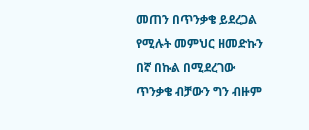መጠን በጥንቃቄ ይደረጋል የሚሉት መምህር ዘመድኩን በኛ በኩል በሚደረገው ጥንቃቄ ብቻውን ግን ብዙም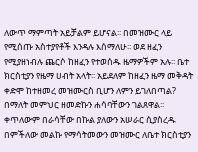ለውጥ ማምጣት አይቻልም ይሆናል፡፡ በመዝሙር ላይ የሚሰጡ አስተያየቶች እንዳሉ እሰማለሁ፡፡ ወደ ዘፈን የሚያዘነብሉ ጨርሶ ከዘፈን የተወሰዱ ዜማዎችም አሉ፡፡ ቤተ ክርስቲያን የዜማ ሀብት አላት፡፡ አይደለም ከዘፈን ዜማ መቅዳት ቀድሞ ከተዘመረ መዝሙርስ ቢሆን ለምን ይገለበጣል? በማለት መምህር ዘመድኩን ሐሳባቸውን ገልጸዋል፡፡ ቀጥለውም በራሳቸው በኩል ያለውን አሠራር ሲያስረዱ በምችለው መልኩ የማሳትመውን መዝሙር ለቤተ ክርስቲያን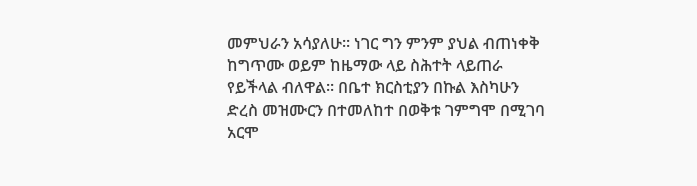መምህራን አሳያለሁ፡፡ ነገር ግን ምንም ያህል ብጠነቀቅ ከግጥሙ ወይም ከዜማው ላይ ስሕተት ላይጠራ የይችላል ብለዋል፡፡ በቤተ ክርስቲያን በኩል እስካሁን ድረስ መዝሙርን በተመለከተ በወቅቱ ገምግሞ በሚገባ አርሞ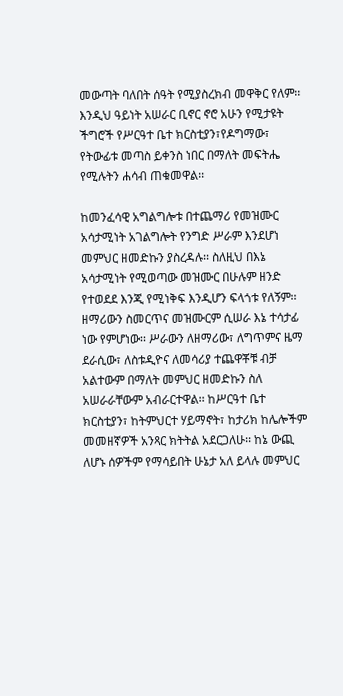መውጣት ባለበት ሰዓት የሚያስረክብ መዋቅር የለም፡፡ እንዲህ ዓይነት አሠራር ቢኖር ኖሮ አሁን የሚታዩት ችግሮች የሥርዓተ ቤተ ክርስቲያን፣የዶግማው፣ የትውፊቱ መጣስ ይቀንስ ነበር በማለት መፍትሔ የሚሉትን ሐሳብ ጠቁመዋል፡፡

ከመንፈሳዊ አግልግሎቱ በተጨማሪ የመዝሙር አሳታሚነት አገልግሎት የንግድ ሥራም እንደሆነ መምህር ዘመድኩን ያስረዳሉ፡፡ ስለዚህ በእኔ አሳታሚነት የሚወጣው መዝሙር በሁሉም ዘንድ የተወደደ እንጂ የሚነቅፍ እንዲሆን ፍላጎቱ የለኝም፡፡ ዘማሪውን ስመርጥና መዝሙርም ሲሠራ እኔ ተሳታፊ ነው የምሆነው፡፡ ሥራውን ለዘማሪው፣ ለግጥምና ዜማ ደራሲው፣ ለስቱዲዮና ለመሳሪያ ተጨዋቾቹ ብቻ አልተውም በማለት መምህር ዘመድኩን ስለ አሠራራቸውም አብራርተዋል፡፡ ከሥርዓተ ቤተ ክርስቲያን፣ ከትምህርተ ሃይማኖት፣ ከታሪክ ከሌሎችም መመዘኛዎች አንጻር ክትትል አደርጋለሁ፡፡ ከኔ ውጪ ለሆኑ ሰዎችም የማሳይበት ሁኔታ አለ ይላሉ መምህር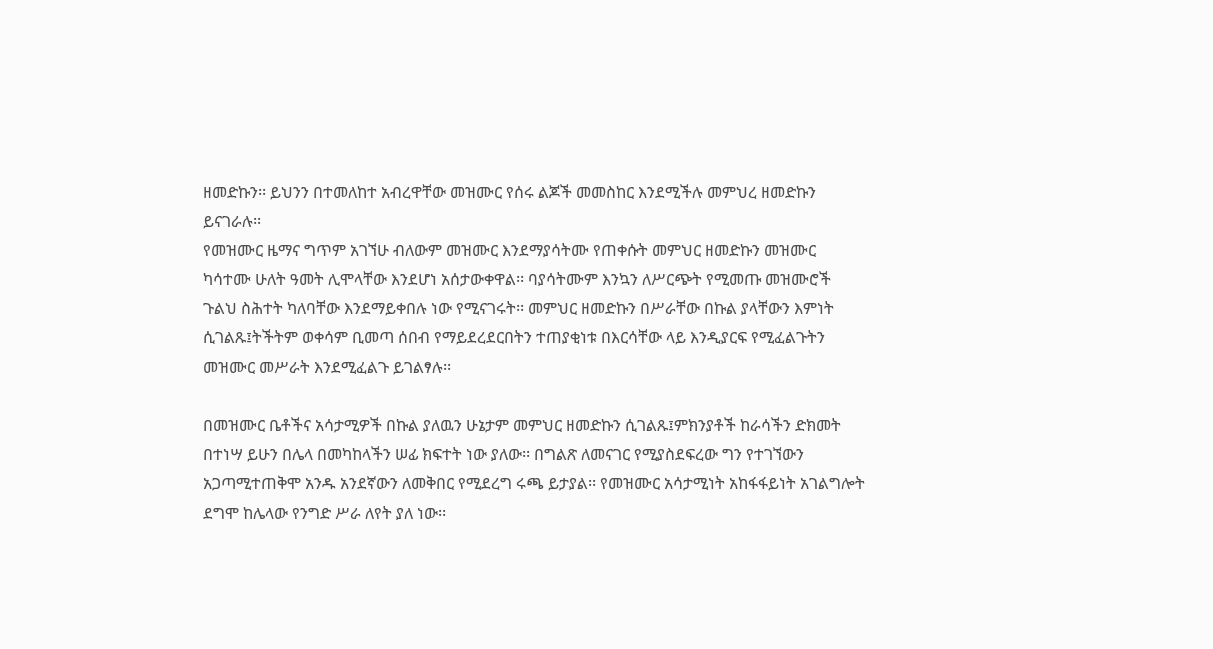ዘመድኩን፡፡ ይህንን በተመለከተ አብረዋቸው መዝሙር የሰሩ ልጆች መመስከር እንደሚችሉ መምህረ ዘመድኩን ይናገራሉ፡፡
የመዝሙር ዜማና ግጥም አገኘሁ ብለውም መዝሙር እንደማያሳትሙ የጠቀሱት መምህር ዘመድኩን መዝሙር ካሳተሙ ሁለት ዓመት ሊሞላቸው እንደሆነ አሰታውቀዋል፡፡ ባያሳትሙም እንኳን ለሥርጭት የሚመጡ መዝሙሮች ጉልህ ስሕተት ካለባቸው እንደማይቀበሉ ነው የሚናገሩት፡፡ መምህር ዘመድኩን በሥራቸው በኩል ያላቸውን እምነት ሲገልጹ፤ትችትም ወቀሳም ቢመጣ ሰበብ የማይደረደርበትን ተጠያቂነቱ በእርሳቸው ላይ እንዲያርፍ የሚፈልጉትን መዝሙር መሥራት እንደሚፈልጉ ይገልፃሉ፡፡

በመዝሙር ቤቶችና አሳታሚዎች በኩል ያለዉን ሁኔታም መምህር ዘመድኩን ሲገልጹ፤ምክንያቶች ከራሳችን ድክመት በተነሣ ይሁን በሌላ በመካከላችን ሠፊ ክፍተት ነው ያለው፡፡ በግልጽ ለመናገር የሚያስደፍረው ግን የተገኘውን አጋጣሚተጠቅሞ አንዱ አንደኛውን ለመቅበር የሚደረግ ሩጫ ይታያል፡፡ የመዝሙር አሳታሚነት አከፋፋይነት አገልግሎት ደግሞ ከሌላው የንግድ ሥራ ለየት ያለ ነው፡፡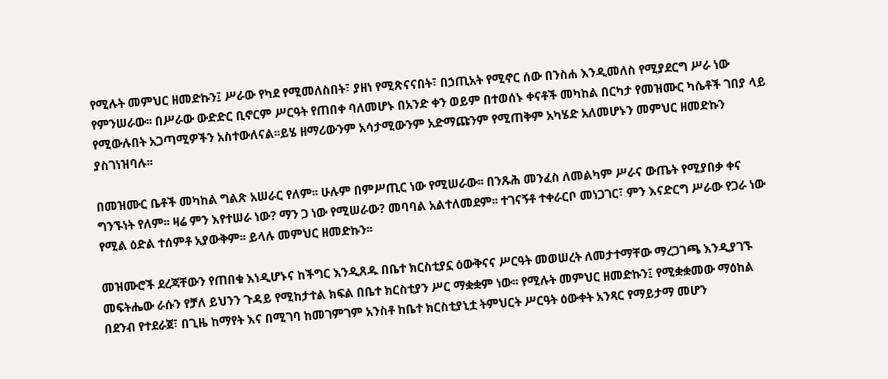የሚሉት መምህር ዘመድኩን፤ ሥራው የካደ የሚመለስበት፣ ያዘነ የሚጽናናበት፣ በኃጢአት የሚኖር ሰው በንስሐ እንዲመለስ የሚያደርግ ሥራ ነው የምንሠራው፡፡ በሥራው ውድድር ቢኖርም ሥርዓት የጠበቀ ባለመሆኑ በአንድ ቀን ወይም በተወሰኑ ቀናቶች መካከል በርካታ የመዝሙር ካሴቶች ገበያ ላይ የሚውሉበት አጋጣሚዎችን አስተውለናል፡፡ይሄ ዘማሪውንም አሳታሚውንም አድማጩንም የሚጠቅም አካሄድ አለመሆኑን መምህር ዘመድኩን ያስገነዝባሉ፡፡

በመዝሙር ቤቶች መካከል ግልጽ አሠራር የለም፡፡ ሁሉም በምሥጢር ነው የሚሠራው፡፡ በንጹሕ መንፈስ ለመልካም ሥራና ውጤት የሚያበቃ ቀና ግንኙነት የለም፡፡ ዛሬ ምን እየተሠራ ነው? ማን ጋ ነው የሚሠራው? መባባል አልተለመደም፡፡ ተገናኝቶ ተቀራርቦ መነጋገር፣ ምን እናድርግ ሥራው የጋራ ነው የሚል ዕድል ተሰምቶ አያውቅም፡፡ ይላሉ መምህር ዘመድኩን፡፡

መዝሙሮች ደረጃቸውን የጠበቁ እነዲሆኑና ከችግር እንዲጸዱ በቤተ ክርስቲያኗ ዕውቅናና ሥርዓት መወሠረት ለመታተማቸው ማረጋገጫ እንዲያገኙ መፍትሔው ራሱን የቻለ ይህንን ጉዳይ የሚከታተል ክፍል በቤተ ክርስቲያን ሥር ማቋቋም ነው፡፡ የሚሉት መምህር ዘመድኩን፤ የሚቋቋመው ማዕከል በደንብ የተደራጀ፣ በጊዜ ከማየት እና በሚገባ ከመገምገም አንስቶ ከቤተ ክርስቲያኒቷ ትምህርት ሥርዓት ዕውቀት አንጻር የማይታማ መሆን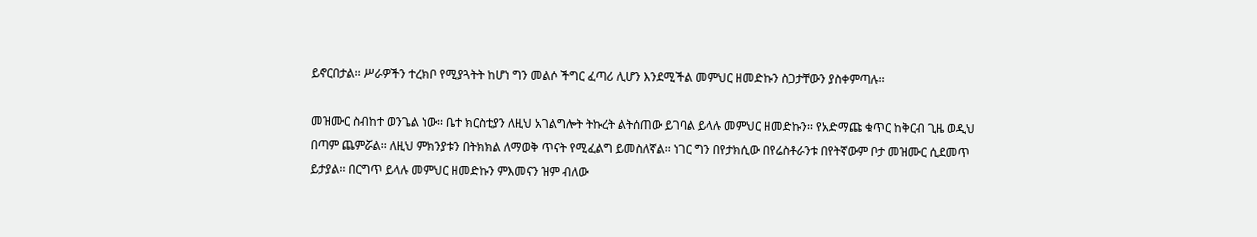ይኖርበታል፡፡ ሥራዎችን ተረክቦ የሚያጓትት ከሆነ ግን መልሶ ችግር ፈጣሪ ሊሆን እንደሚችል መምህር ዘመድኩን ስጋታቸውን ያስቀምጣሉ፡፡

መዝሙር ስብከተ ወንጌል ነው፡፡ ቤተ ክርስቲያን ለዚህ አገልግሎት ትኩረት ልትሰጠው ይገባል ይላሉ መምህር ዘመድኩን፡፡ የአድማጩ ቁጥር ከቅርብ ጊዜ ወዲህ በጣም ጨምሯል፡፡ ለዚህ ምክንያቱን በትክክል ለማወቅ ጥናት የሚፈልግ ይመስለኛል፡፡ ነገር ግን በየታክሲው በየሬስቶራንቱ በየትኛውም ቦታ መዝሙር ሲደመጥ ይታያል፡፡ በርግጥ ይላሉ መምህር ዘመድኩን ምእመናን ዝም ብለው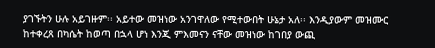ያገኙትን ሁሉ አይገዙም፡፡ አይተው መዝነው አንገዋለው የሚተውበት ሁኔታ አለ፡፡ እንዲያውም መዝሙር ከተቀረጸ በካሴት ከወጣ በኋላ ሆነ እንጂ ምእመናን ናቸው መዝነው ከገበያ ውጪ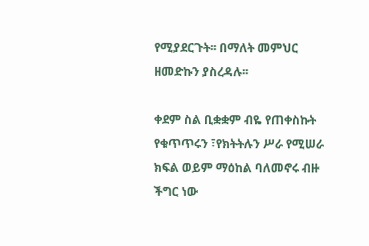የሚያደርጉት፡፡ በማለት መምህር ዘመድኩን ያስረዳሉ፡፡

ቀደም ስል ቢቋቋም ብዬ የጠቀስኩት የቁጥጥሩን ፣የክትትሉን ሥራ የሚሠራ ክፍል ወይም ማዕከል ባለመኖሩ ብዙ ችግር ነው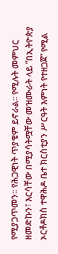የሚያጋጥመን፡፡ የሕጋዊነት ጥያቄም ይኖራል፡፡ የሚሉት መምህር ዘመድኩን፣ እርሳቸው በሚያሳትሟቸው መዝሙራት ላይ “በኢትዮጵያ ኦርቶዶክስ ተዋሕዶ ቤተ ክርስቲያን ሥርዓት እምነት የተዘጋጀ” የሚል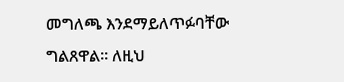መግለጫ እንደማይለጥፉባቸው ግልጸዋል፡፡ ለዚህ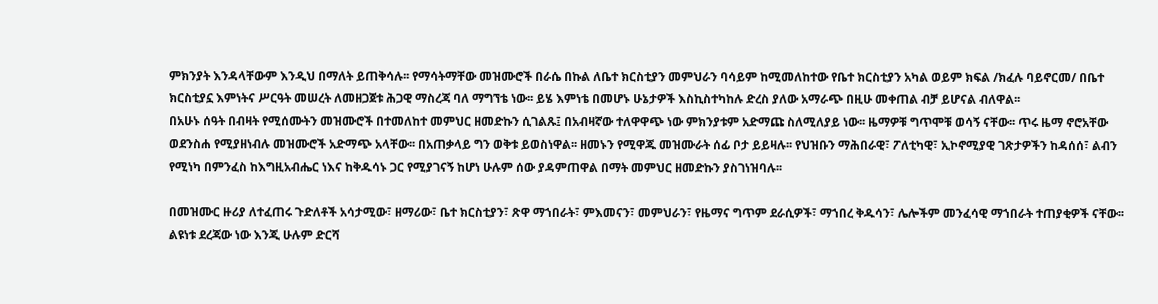ምክንያት እንዳላቸውም እንዲህ በማለት ይጠቅሳሉ፡፡ የማሳትማቸው መዝሙሮች በራሴ በኩል ለቤተ ክርስቲያን መምህራን ባሳይም ከሚመለከተው የቤተ ክርስቲያን አካል ወይም ክፍል /ክፈሉ ባይኖርመ/ በቤተ ክርስቲያኗ እምነትና ሥርዓት መሠረት ለመዘጋጀቱ ሕጋዊ ማስረጃ ባለ ማግኘቴ ነው፡፡ ይሄ እምነቴ በመሆኑ ሁኔታዎች እስኪስተካከሉ ድረስ ያለው አማራጭ በዚሁ መቀጠል ብቻ ይሆናል ብለዋል፡፡
በአሁኑ ሰዓት በብዛት የሚሰሙትን መዝሙሮች በተመለከተ መምህር ዘመድኩን ሲገልጹ፤ በአብዛኛው ተለዋዋጭ ነው ምክንያቱም አድማጩ ስለሚለያይ ነው፡፡ ዜማዎቹ ግጥሞቹ ወሳኝ ናቸው፡፡ ጥሩ ዜማ ኖሮአቸው ወደንስሐ የሚያዘነብሉ መዝሙሮች አድማጭ አላቸው፡፡ በአጠቃላይ ግን ወቅቱ ይወስነዋል፡፡ ዘመኑን የሚዋጁ መዝሙራት ሰፊ ቦታ ይይዛሉ፡፡ የህዝቡን ማሕበራዊ፣ ፖለቲካዊ፣ ኢኮኖሚያዊ ገጽታዎችን ከዳሰሰ፣ ልብን የሚነካ በምንፈስ ከእግዚአብሔር ነእና ከቅዱሳኑ ጋር የሚያገናኝ ከሆነ ሁሉም ሰው ያዳምጠዋል በማት መምህር ዘመድኩን ያስገነዝባሉ፡፡

በመዝሙር ዙሪያ ለተፈጠሩ ጉድለቶች አሳታሚው፣ ዘማሪው፣ ቤተ ክርስቲያን፣ ጽዋ ማኀበራት፣ ምእመናን፣ መምህራን፣ የዜማና ግጥም ደራሲዎች፣ ማኀበረ ቅዱሳን፣ ሌሎችም መንፈሳዊ ማኀበራት ተጠያቂዎች ናቸው፡፡ ልዩነቱ ደረጃው ነው እንጂ ሁሉም ድርሻ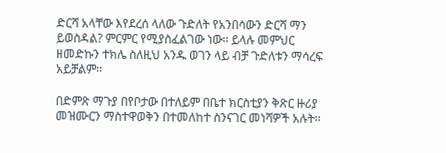ድርሻ አላቸው እየደረሰ ላለው ጉድለት የአንበሳውን ድርሻ ማን ይወስዳል? ምርምር የሚያስፈልገው ነው፡፡ ይላሉ መምህር ዘመድኩን ተክሌ ስለዚህ አንዱ ወገን ላይ ብቻ ጉድለቱን ማሳረፍ አይቻልም፡፡

በድምጽ ማጉያ በየቦታው በተለይም በቤተ ክርስቲያን ቅጽር ዙሪያ መዝሙርን ማስተዋወቅን በተመለከተ ስንናገር መነሻዎች አሉት፡፡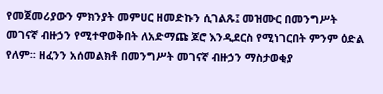የመጀመሪያውን ምክንያት መምሀር ዘመድኩን ሲገልጹ፤ መዝሙር በመንግሥት መገናኛ ብዙኃን የሚተዋወቅበት ለአድማጩ ጆሮ እንዲደርስ የሚነገርበት ምንም ዕድል የለም፡፡ ዘፈንን አሰመልክቶ በመንግሥት መገናኛ ብዙኃን ማስታወቂያ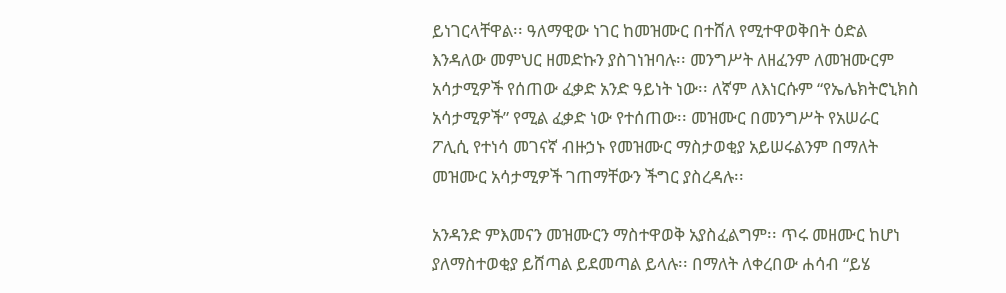ይነገርላቸዋል፡፡ ዓለማዊው ነገር ከመዝሙር በተሸለ የሚተዋወቅበት ዕድል እንዳለው መምህር ዘመድኩን ያስገነዝባሉ፡፡ መንግሥት ለዘፈንም ለመዝሙርም አሳታሚዎች የሰጠው ፈቃድ አንድ ዓይነት ነው፡፡ ለኛም ለእነርሱም “የኤሌክትሮኒክስ አሳታሚዎች” የሚል ፈቃድ ነው የተሰጠው፡፡ መዝሙር በመንግሥት የአሠራር ፖሊሲ የተነሳ መገናኛ ብዙኃኑ የመዝሙር ማስታወቂያ አይሠሩልንም በማለት መዝሙር አሳታሚዎች ገጠማቸውን ችግር ያስረዳሉ፡፡

አንዳንድ ምእመናን መዝሙርን ማስተዋወቅ አያስፈልግም፡፡ ጥሩ መዘሙር ከሆነ ያለማስተወቂያ ይሸጣል ይደመጣል ይላሉ፡፡ በማለት ለቀረበው ሐሳብ “ይሄ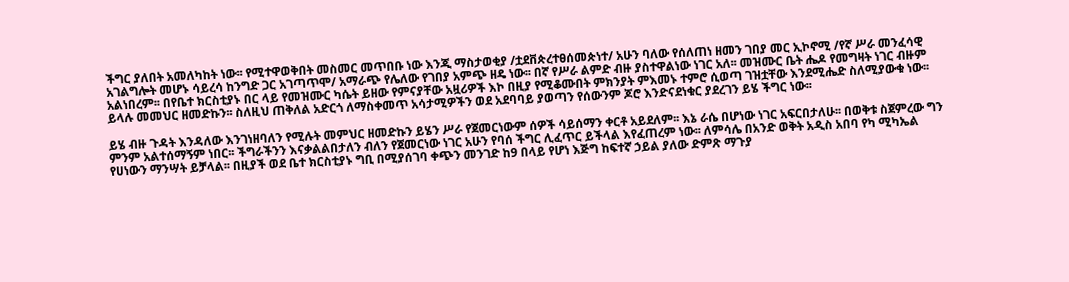ችግር ያለበት አመለካከት ነው፡፡ የሚተዋወቅበት መስመር መጥበቡ ነው እንጂ ማስታወቂያ /ቷደቨጵረተፀሰመጵነተ/ አሁን ባለው የሰለጠነ ዘመን ገበያ መር ኢኮኖሚ /የኛ ሥራ መንፈሳዊ አገልግሎት መሆኑ ሳይረሳ ከንግድ ጋር አገጣጥሞ/ አማራጭ የሌለው የገበያ አምጭ ዘዴ ነው፡፡ በኛ የሥራ ልምድ ብዙ ያስተዋልነው ነገር አለ፡፡ መዝሙር ቤት ሔዶ የመግዛት ነገር ብዙም አልነበረም፡፡ በየቤተ ክርስቲያኑ በር ላይ የመዝሙር ካሴት ይዘው የምናያቸው አዟሪዎች እኮ በዚያ የሚቆሙበት ምክንያት ምእመኑ ተምሮ ሲወጣ ገዝቷቸው እንደሚሔድ ስለሚያውቁ ነው፡፡ ይላሉ መመህር ዘመድኩን፡፡ ስለዚህ ጠቅለል አድርጎ ለማስቀመጥ አሳታሚዎችን ወደ አደባባይ ያወጣን የሰውንም ጆሮ እንድናደነቁር ያደረገን ይሄ ችግር ነው፡፡

ይሄ ብዙ ጉዳት እንዳለው እንገነዘባለን የሚሉት መምህር ዘመድኩን ይሄን ሥራ የጀመርነውም ሰዎች ሳይሰማን ቀርቶ አይደለም፡፡ እኔ ራሴ በሆነው ነገር አፍርበታለሁ፡፡ በወቅቱ ስጀምረው ግን ምንም አልተሰማኝም ነበር፡፡ ችግራችንን እናቃልልበታለን ብለን የጀመርነው ነገር አሁን የባሰ ችግር ሊፈጥር ይችላል እየፈጠረም ነው፡፡ ለምሳሌ በአንድ ወቅት አዲስ አበባ የካ ሚካኤል የሀነውን ማንሣት ይቻላል፡፡ በዚያች ወደ ቤተ ክርስቲያኑ ግቢ በሚያሰገባ ቀጭን መንገድ ከ9 በላይ የሆነ እጅግ ከፍተኛ ኃይል ያለው ድምጽ ማጉያ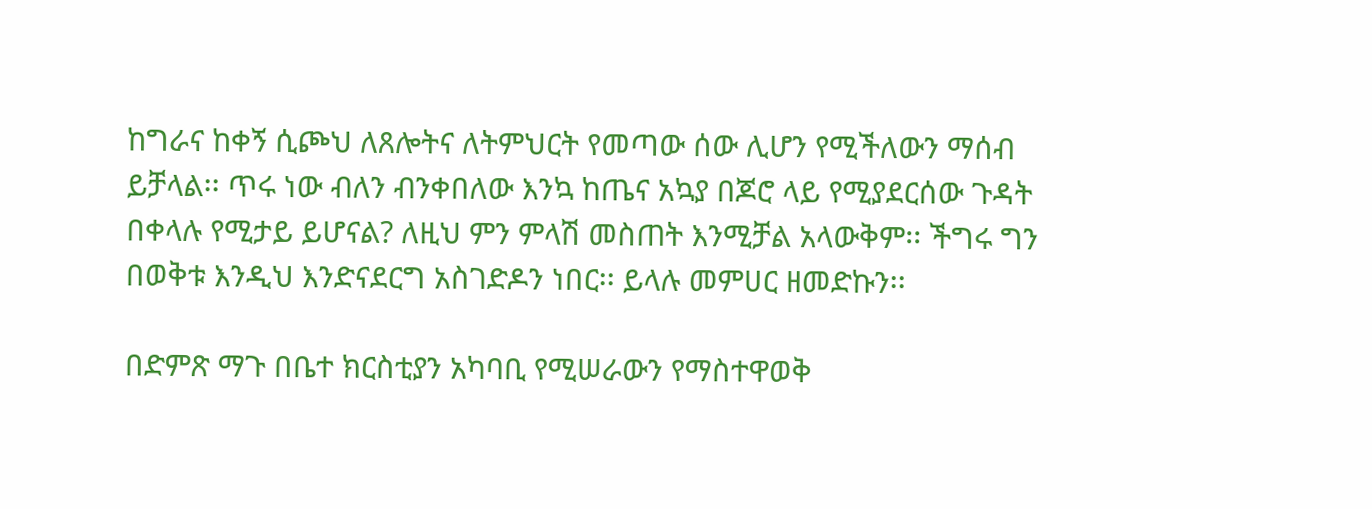ከግራና ከቀኝ ሲጮህ ለጸሎትና ለትምህርት የመጣው ሰው ሊሆን የሚችለውን ማሰብ ይቻላል፡፡ ጥሩ ነው ብለን ብንቀበለው እንኳ ከጤና አኳያ በጆሮ ላይ የሚያደርሰው ጉዳት በቀላሉ የሚታይ ይሆናል? ለዚህ ምን ምላሽ መስጠት እንሚቻል አላውቅም፡፡ ችግሩ ግን በወቅቱ እንዲህ እንድናደርግ አስገድዶን ነበር፡፡ ይላሉ መምሀር ዘመድኩን፡፡

በድምጽ ማጉ በቤተ ክርስቲያን አካባቢ የሚሠራውን የማስተዋወቅ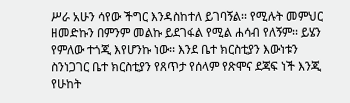ሥራ አሁን ሳየው ችግር እንዳስከተለ ይገባኝል፡፡ የሚሉት መምህር ዘመድኩን በምንም መልኩ ይደገፋል የሚል ሐሳብ የለኝም፡፡ ይሄን የምለው ተጎጂ እየሆንኩ ነው፡፡ እንደ ቤተ ክርስቲያን እውነቱን ስንነጋገር ቤተ ክርስቲያን የጸጥታ የሰላም የጽሞና ደጃፍ ነች እንጂ የሁከት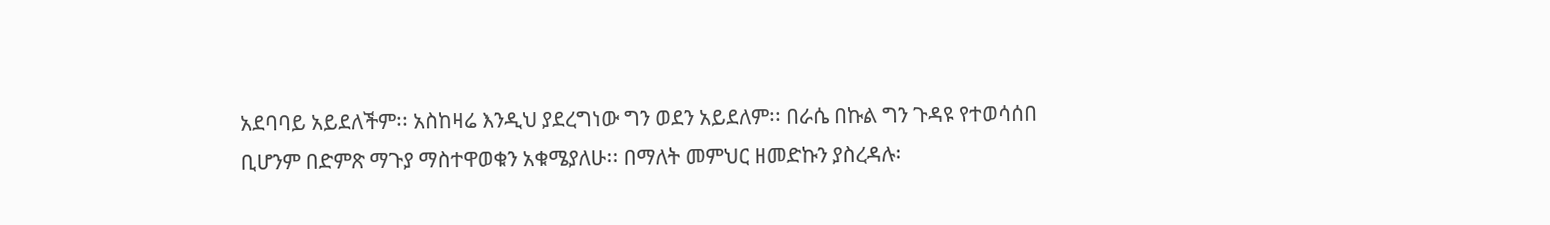አደባባይ አይደለችም፡፡ አስከዛሬ እንዲህ ያደረግነው ግን ወደን አይደለም፡፡ በራሴ በኩል ግን ጉዳዩ የተወሳሰበ ቢሆንም በድምጽ ማጉያ ማስተዋወቁን አቁሜያለሁ፡፡ በማለት መምህር ዘመድኩን ያስረዳሉ፡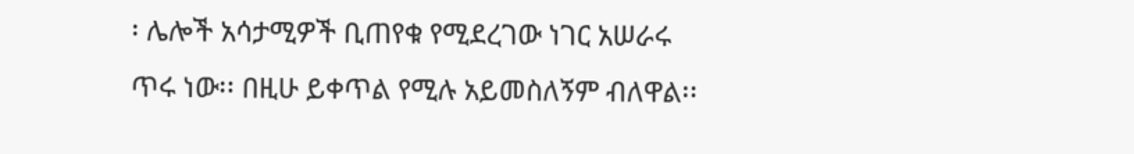፡ ሌሎች አሳታሚዎች ቢጠየቁ የሚደረገው ነገር አሠራሩ ጥሩ ነው፡፡ በዚሁ ይቀጥል የሚሉ አይመስለኝም ብለዋል፡፡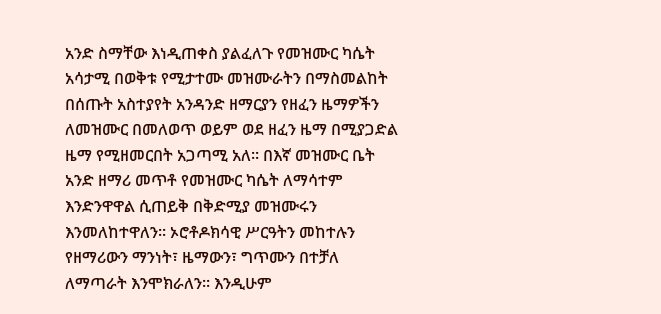አንድ ስማቸው እነዲጠቀስ ያልፈለጉ የመዝሙር ካሴት አሳታሚ በወቅቱ የሚታተሙ መዝሙራትን በማስመልከት በሰጡት አስተያየት አንዳንድ ዘማርያን የዘፈን ዜማዎችን ለመዝሙር በመለወጥ ወይም ወደ ዘፈን ዜማ በሚያጋድል ዜማ የሚዘመርበት አጋጣሚ አለ፡፡ በእኛ መዝሙር ቤት አንድ ዘማሪ መጥቶ የመዝሙር ካሴት ለማሳተም እንድንዋዋል ሲጠይቅ በቅድሚያ መዝሙሩን እንመለከተዋለን፡፡ ኦሮቶዶክሳዊ ሥርዓትን መከተሉን የዘማሪውን ማንነት፣ ዜማውን፣ ግጥሙን በተቻለ ለማጣራት እንሞክራለን፡፡ እንዲሁም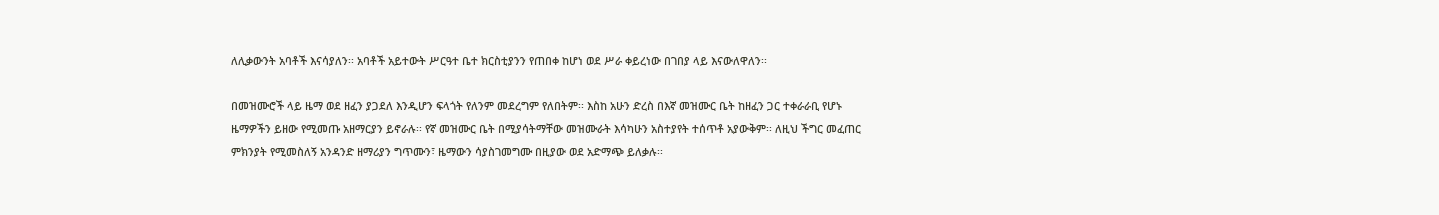ለሊቃውንት አባቶች እናሳያለን፡፡ አባቶች አይተውት ሥርዓተ ቤተ ክርስቲያንን የጠበቀ ከሆነ ወደ ሥራ ቀይረነው በገበያ ላይ እናውለዋለን፡፡

በመዝሙሮች ላይ ዜማ ወደ ዘፈን ያጋደለ እንዲሆን ፍላጎት የለንም መደረግም የለበትም፡፡ እስከ አሁን ድረስ በእኛ መዝሙር ቤት ከዘፈን ጋር ተቀራራቢ የሆኑ ዜማዎችን ይዘው የሚመጡ አዘማርያን ይኖራሉ፡፡ የኛ መዝሙር ቤት በሚያሳትማቸው መዝሙራት እሳካሁን አስተያየት ተሰጥቶ አያውቅም፡፡ ለዚህ ችግር መፈጠር ምክንያት የሚመስለኝ አንዳንድ ዘማሪያን ግጥሙን፣ ዜማውን ሳያስገመግሙ በዚያው ወደ አድማጭ ይለቃሉ፡፡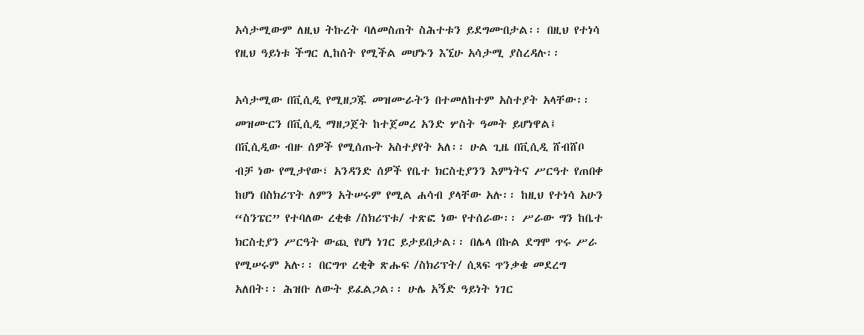አሳታሚውም ለዚህ ትኩረት ባለመስጠት ስሕተቱን ይደግሙበታል፡፡ በዚህ የተነሳ የዚህ ዓይነቱ ችግር ሊከሰት የሚችል መሆኑን እኚሁ አሳታሚ ያስረዳሉ፡፡

አሳታሚው በቪሲዲ የሚዘጋጁ መዝሙራትን በተመለከተም አስተያት አላቸው፡፡ መዝሙርን በቪሲዲ ማዘጋጀት ከተጀመረ አንድ ሦስት ዓመት ይሆነዋል፤ በቪሲዲው ብዙ ሰዎች የሚሰጡት አስተያየት አለ፡፡ ሁል ጊዜ በቪሲዲ ሸብሸቦ ብቻ ነው የሚታየው፣ አንዳንድ ሰዎች የቤተ ክርስቲያንን እምነትና ሥርዓተ የጠበቀ ከሆነ በስክሪፕት ለምን አትሠሩም የሚል ሐሳብ ያላቸው አሉ፡፡ ከዚህ የተነሳ አሁን “ስንፔር” የተባለው ረቂቁ /ስክሪፕቱ/ ተጽፎ ነው የተሰራው፡፡ ሥራው ግን ከቤተ ክርስቲያን ሥርዓት ውጪ የሆነ ነገር ይታይበታል፡፡ በሌላ በኩል ደግሞ ጥሩ ሥራ የሚሠሩም አሉ፡፡ በርግጥ ረቂቅ ጽሑፍ /ስክሪፕት/ ሲጻፍ ጥንቃቄ መደረግ አለበት፡፡ ሕዝቡ ለውት ይፈልጋል፡፡ ሁሌ አኝድ ዓይነት ነገር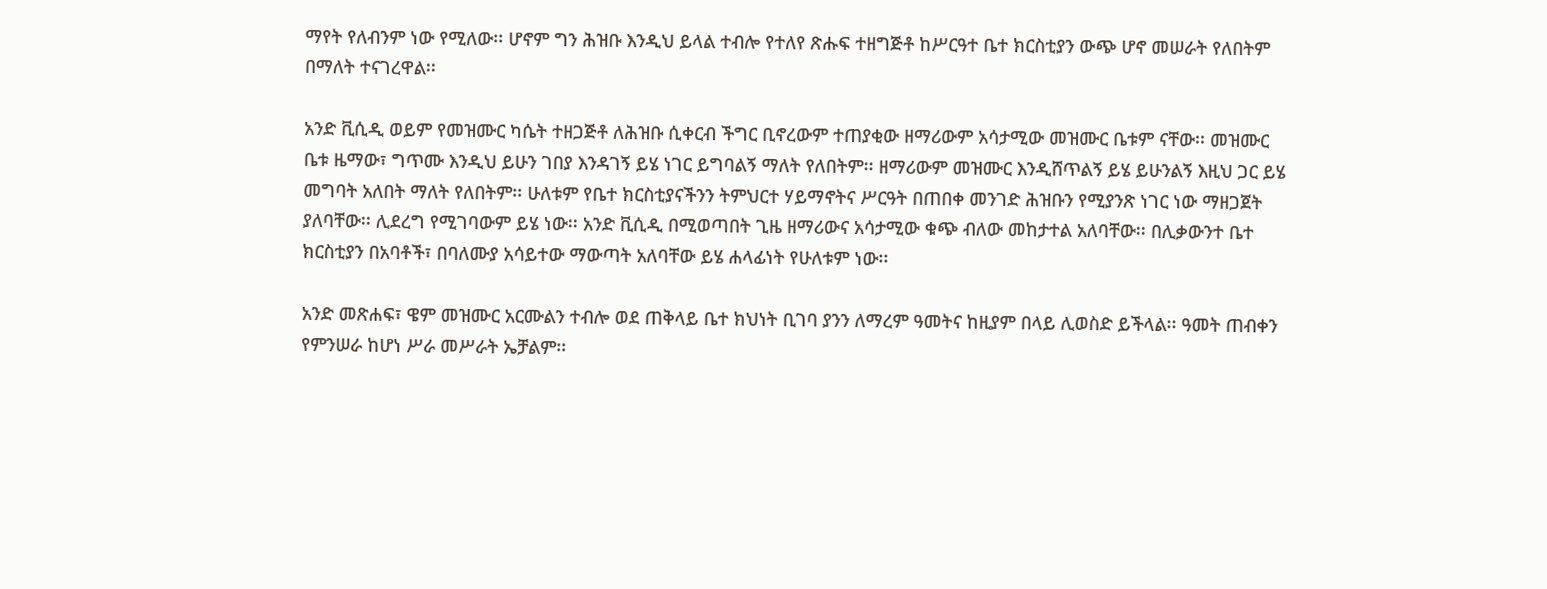ማየት የለብንም ነው የሚለው፡፡ ሆኖም ግን ሕዝቡ እንዲህ ይላል ተብሎ የተለየ ጽሑፍ ተዘግጅቶ ከሥርዓተ ቤተ ክርስቲያን ውጭ ሆኖ መሠራት የለበትም በማለት ተናገረዋል፡፡

አንድ ቪሲዲ ወይም የመዝሙር ካሴት ተዘጋጅቶ ለሕዝቡ ሲቀርብ ችግር ቢኖረውም ተጠያቂው ዘማሪውም አሳታሚው መዝሙር ቤቱም ናቸው፡፡ መዝሙር ቤቱ ዜማው፣ ግጥሙ እንዲህ ይሁን ገበያ እንዳገኝ ይሄ ነገር ይግባልኝ ማለት የለበትም፡፡ ዘማሪውም መዝሙር እንዲሸጥልኝ ይሄ ይሁንልኝ እዚህ ጋር ይሄ መግባት አለበት ማለት የለበትም፡፡ ሁለቱም የቤተ ክርስቲያናችንን ትምህርተ ሃይማኖትና ሥርዓት በጠበቀ መንገድ ሕዝቡን የሚያንጽ ነገር ነው ማዘጋጀት ያለባቸው፡፡ ሊደረግ የሚገባውም ይሄ ነው፡፡ አንድ ቪሲዲ በሚወጣበት ጊዜ ዘማሪውና አሳታሚው ቁጭ ብለው መከታተል አለባቸው፡፡ በሊቃውንተ ቤተ ክርስቲያን በአባቶች፣ በባለሙያ አሳይተው ማውጣት አለባቸው ይሄ ሐላፊነት የሁለቱም ነው፡፡

አንድ መጽሐፍ፣ ዌም መዝሙር አርሙልን ተብሎ ወደ ጠቅላይ ቤተ ክህነት ቢገባ ያንን ለማረም ዓመትና ከዚያም በላይ ሊወስድ ይችላል፡፡ ዓመት ጠብቀን የምንሠራ ከሆነ ሥራ መሥራት ኤቻልም፡፡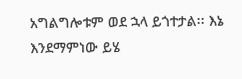አግልግሎቱም ወደ ኋላ ይጎተታል፡፡ እኔ እንደማምነው ይሄ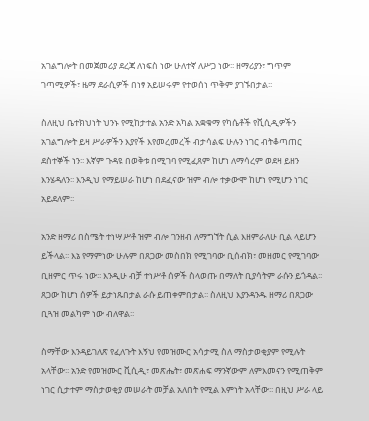አገልግሎት በመጀመሪያ ደረጃ ለነፍስ ነው ሁለተኛ ለሥጋ ነው፡፡ ዘማሪያን፣ ግጥም ገጣሚዎች፣ ዜማ ደራሲዎች በነፃ አይሠሩም የተወሰነ ጥቅም ያገኙበታል፡፡

ስለዚህ ቤተክህነት ህንኑ የሚከታተል አንድ አካል አቋቁማ የካሴቶች የቪሲዲዎችን አገልግሎት ይዛ ሥራዎችን እያየች እየመረመረች ብታሳልፍ ሁሉን ነገር ብትቆጣጠር ደስተኞች ነን፡፡ እኛም ጉዳዩ በወቅቱ በሚገባ የሚፈጸም ከሆነ ለማሳረም ወደዛ ይዘን እንሄዳለን፡፡ እንዲህ የማይሠራ ከሆነ በደፈናው ዝም ብሎ ተቃውሞ ከሆነ የሚሆን ነገር አይደለም፡፡

አንድ ዘማሪ በስሜት ተነሣሥቶ ዝም ብሎ ገንዘብ ለማግኘት ሲል እዘምራለሁ ቢል ላይሆን ይችላል፡፡ እኔ የማምነው ሁሉም በጸጋው መስበክ የሚገባው ቢሰብክ፣ መዘመር የሚገባው ቢዘምር ጥሩ ነው፡፡ እንዲሁ ብቻ ተነሥቶ ሰዎች ስላወጡ በማለት ቢያሳትም ራሱን ይጎዳል፡፡ጸጋው ከሆነ ሰዎች ይታነጹበታል ራሱ ይጠቀምበታል፡፡ ስለዚህ እያንዳንዱ ዘማሪ በጸጋው ቢጓዝ መልካም ነው ብለዋል፡፡

ስማቸው እንዳይገለጽ የፈለጉት እኝህ የመዝሙር አሳታሚ ስለ ማስታወቂያም የሚሉት አላቸው፡፡ አንድ የመዝሙር ቪሲዲ፣ መጽሔት፣ መጽሐፍ ማንኛውም ለምእመናን የሚጠቅም ነገር ሲታተም ማስታወቂያ መሠራት መቻል አለበት የሚል እምነት አላቸው፡፡ በዚህ ሥራ ላይ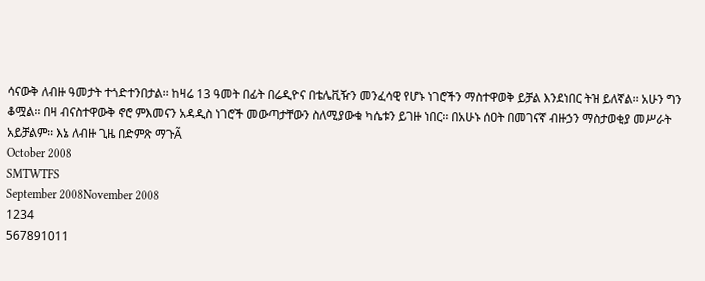ሳናውቅ ለብዙ ዓመታት ተጎድተንበታል፡፡ ከዛሬ 13 ዓመት በፊት በሬዲዮና በቴሌቪዥን መንፈሳዊ የሆኑ ነገሮችን ማስተዋወቅ ይቻል እንደነበር ትዝ ይለኛል፡፡ አሁን ግን ቆሟል፡፡ በዛ ብናስተዋውቅ ኖሮ ምእመናን አዳዲስ ነገሮች መውጣታቸውን ስለሚያውቁ ካሴቱን ይገዙ ነበር፡፡ በአሁኑ ሰዐት በመገናኛ ብዙኃን ማስታወቂያ መሥራት አይቻልም፡፡ እኔ ለብዙ ጊዜ በድምጽ ማጉÃ
October 2008
SMTWTFS
September 2008November 2008
1234
567891011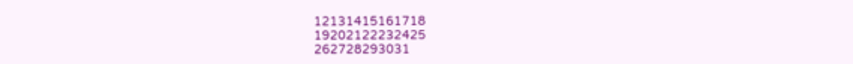12131415161718
19202122232425
262728293031